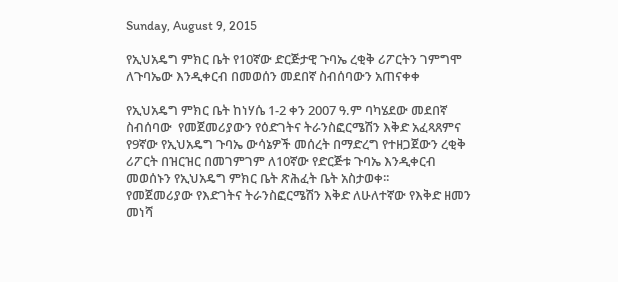Sunday, August 9, 2015

የኢህአዴግ ምክር ቤት የ10ኛው ድርጅታዊ ጉባኤ ረቂቅ ሪፖርትን ገምግሞ ለጉባኤው እንዲቀርብ በመወሰን መደበኛ ስብሰባውን አጠናቀቀ

የኢህአዴግ ምክር ቤት ከነሃሴ 1-2 ቀን 2007 ዓ.ም ባካሄደው መደበኛ ስብሰባው  የመጀመሪያውን የዕድገትና ትራንስፎርሜሽን እቅድ አፈጻጸምና የ9ኛው የኢህአዴግ ጉባኤ ውሳኔዎች መሰረት በማድረግ የተዘጋጀውን ረቂቅ ሪፖርት በዝርዝር በመገምገም ለ10ኛው የድርጅቱ ጉባኤ እንዲቀርብ መወሰኑን የኢህአዴግ ምክር ቤት ጽሕፈት ቤት አስታወቀ፡፡
የመጀመሪያው የእድገትና ትራንስፎርሜሽን እቅድ ለሁለተኛው የእቅድ ዘመን መነሻ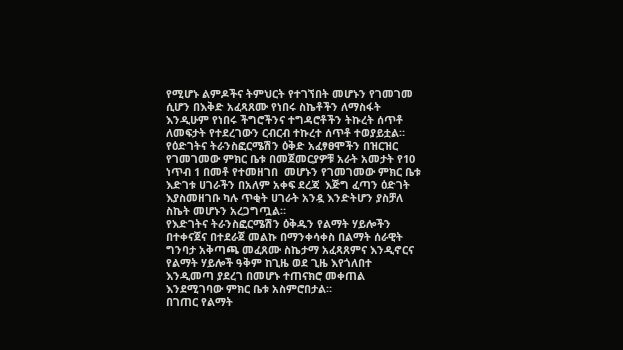የሚሆኑ ልምዶችና ትምህርት የተገኘበት መሆኑን የገመገመ ሲሆን በእቅድ አፈጻጸሙ የነበሩ ስኬቶችን ለማስፋት እንዲሁም የነበሩ ችግሮችንና ተግዳሮቶችን ትኩረት ሰጥቶ ለመፍታት የተደረገውን ርብርብ ተኩረተ ሰጥቶ ተወያይቷል። የዕድገትና ትራንስፎርሜሽን ዕቅድ አፈፃፀሞችን በዝርዝር የገመገመው ምክር ቤቱ በመጀመርያዎቹ አራት አመታት የ10 ነጥብ 1 በመቶ የተመዘገበ  መሆኑን የገመገመው ምክር ቤቱ  እድገቱ ሀገራችን በአለም አቀፍ ደረጃ  እጅግ ፈጣን ዕድገት እያስመዘገቡ ካሉ ጥቂት ሀገራት አንዷ እንድትሆን ያስቻለ ስኬት መሆኑን አረጋግጧል።
የእድገትና ትራንስፎርሜሽን ዕቅዱን የልማት ሃይሎችን በተቀናጀና በተደራጀ መልኩ በማንቀሳቀስ በልማት ሰራዊት ግንባታ አቅጣጫ መፈጸሙ ስኬታማ አፈጻጸምና እንዲኖርና የልማት ሃይሎች ዓቅም ከጊዜ ወደ ጊዜ እየጎለበተ እንዲመጣ ያደረገ በመሆኑ ተጠናክሮ መቀጠል እንደሚገባው ምክር ቤቱ አስምሮበታል።
በገጠር የልማት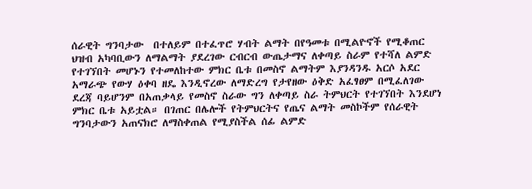ሰራዊት ግንባታው  በተለይም በተፈጥሮ ሃብት ልማት በየዓመቱ በሚልዮኖች የሚቆጠር ህዝብ አካባቢውን ለማልማት ያደረገው ርብርብ ውጤታማና ለቀጣይ ስራም የተሻለ ልምድ የተገኘበት መሆኑን የተመለከተው ምክር ቤቱ በመስኖ ልማትም እያንዳንዱ አርሶ አደር አማራጭ የውሃ ዕቀባ ዘዴ እንዲኖረው ለማድረግ የታየዘው ዕቅድ አፈፃፀም በሚፈለገው ደረጃ ባይሆንም በአጠቃላይ የመስኖ ስራው ግን ለቀጣይ ስራ ትምህርት የተገኘበት እንደሆነ ምክር ቤቱ አይቷል። በገጠር በሌሎች የትምህርትና የጤና ልማት መስኮችም የሰራዊት ግንባታውን አጠናክሮ ለማስቀጠል የሚያስችል ሰፊ ልምድ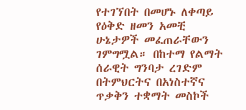የተገኘበት በመሆኑ ለቀጣይ የዕቅድ ዘመን አመቺ ሁኔታዎች መፈጠራቸውን ገምግሟል። በከተማ የልማት ሰራዊት ግንባታ ረገድም በትምህርትና በአነስተኛና ጥቃቅን ተቋማት መስኮች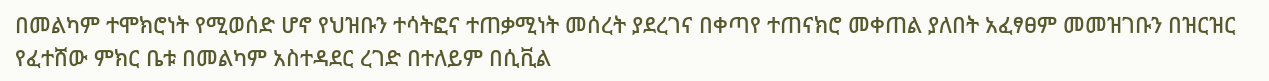በመልካም ተሞክሮነት የሚወሰድ ሆኖ የህዝቡን ተሳትፎና ተጠቃሚነት መሰረት ያደረገና በቀጣየ ተጠናክሮ መቀጠል ያለበት አፈፃፀም መመዝገቡን በዝርዝር የፈተሸው ምክር ቤቱ በመልካም አስተዳደር ረገድ በተለይም በሲቪል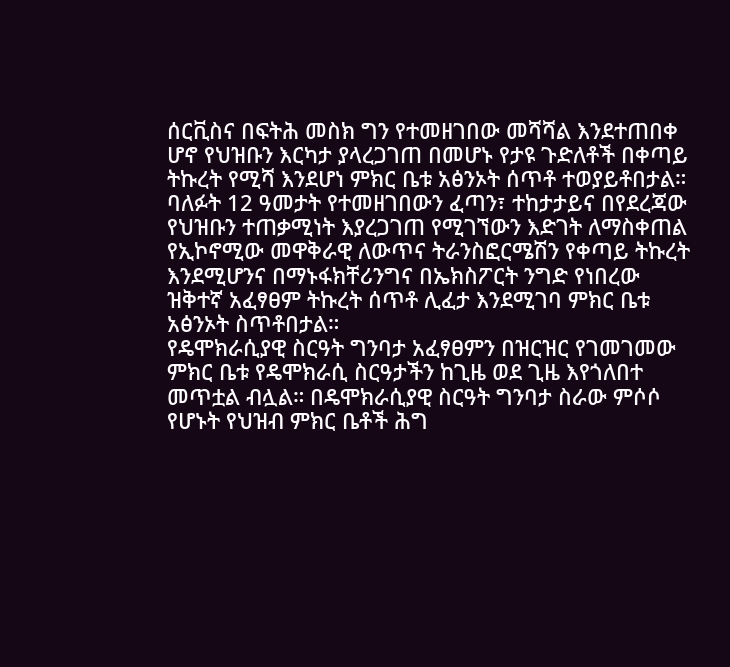ሰርቪስና በፍትሕ መስክ ግን የተመዘገበው መሻሻል እንደተጠበቀ ሆኖ የህዝቡን እርካታ ያላረጋገጠ በመሆኑ የታዩ ጉድለቶች በቀጣይ ትኩረት የሚሻ እንደሆነ ምክር ቤቱ አፅንኦት ሰጥቶ ተወያይቶበታል።
ባለፉት 12 ዓመታት የተመዘገበውን ፈጣን፣ ተከታታይና በየደረጃው የህዝቡን ተጠቃሚነት እያረጋገጠ የሚገኘውን እድገት ለማስቀጠል የኢኮኖሚው መዋቅራዊ ለውጥና ትራንስፎርሜሽን የቀጣይ ትኩረት እንደሚሆንና በማኑፋክቸሪንግና በኤክስፖርት ንግድ የነበረው ዝቅተኛ አፈፃፀም ትኩረት ሰጥቶ ሊፈታ እንደሚገባ ምክር ቤቱ አፅንኦት ስጥቶበታል።
የዴሞክራሲያዊ ስርዓት ግንባታ አፈፃፀምን በዝርዝር የገመገመው ምክር ቤቱ የዴሞክራሲ ስርዓታችን ከጊዜ ወደ ጊዜ እየጎለበተ መጥቷል ብሏል። በዴሞክራሲያዊ ስርዓት ግንባታ ስራው ምሶሶ የሆኑት የህዝብ ምክር ቤቶች ሕግ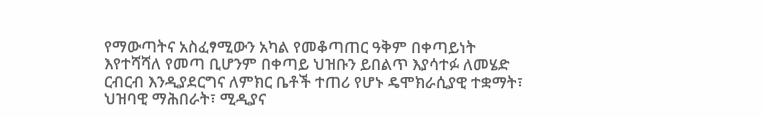የማውጣትና አስፈፃሚውን አካል የመቆጣጠር ዓቅም በቀጣይነት እየተሻሻለ የመጣ ቢሆንም በቀጣይ ህዝቡን ይበልጥ እያሳተፉ ለመሄድ ርብርብ እንዲያደርግና ለምክር ቤቶች ተጠሪ የሆኑ ዴሞክራሲያዊ ተቋማት፣ ህዝባዊ ማሕበራት፣ ሚዲያና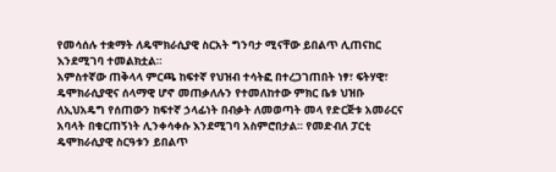የመሳሰሉ ተቋማት ለዴሞክራሲያዊ ስርአት ግንባታ ሚናቸው ይበልጥ ሊጠናከር እንደሚገባ ተመልክቷል።
አምስተኛው ጠቅላላ ምርጫ ከፍተኛ የህዝብ ተሳትፎ በተረጋገጠበት ነፃ፣ ፍትሃዊ፣ ዴሞክራሲያዊና ሰላማዊ ሆኖ መጠቃለሉን የተመለከተው ምክር ቤቱ ህዝቡ ለኢህአዴግ የሰጠውን ከፍተኛ ኃላፊነት በብቃት ለመወጣት መላ የድርጅቱ አመራርና አባላት በቁርጠኝነት ሊንቀሳቀሱ እንደሚገባ አስምሮበታል፡፡ የመድብለ ፓርቲ ዴሞክራሲያዊ ስርዓቱን ይበልጥ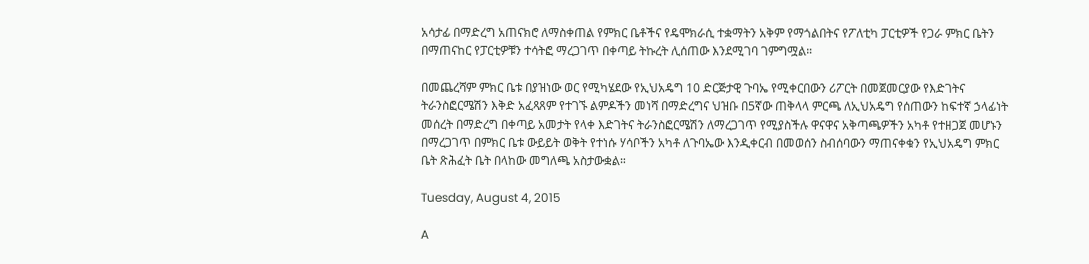አሳታፊ በማድረግ አጠናክሮ ለማስቀጠል የምክር ቤቶችና የዴሞክራሲ ተቋማትን አቅም የማጎልበትና የፖለቲካ ፓርቲዎች የጋራ ምክር ቤትን በማጠናከር የፓርቲዎቹን ተሳትፎ ማረጋገጥ በቀጣይ ትኩረት ሊሰጠው እንደሚገባ ገምግሟል።

በመጨረሻም ምክር ቤቱ በያዝነው ወር የሚካሄደው የኢህአዴግ 10 ድርጅታዊ ጉባኤ የሚቀርበውን ሪፖርት በመጀመርያው የእድገትና ትራንስፎርሜሽን እቅድ አፈጻጸም የተገኙ ልምዶችን መነሻ በማድረግና ህዝቡ በ5ኛው ጠቅላላ ምርጫ ለኢህአዴግ የሰጠውን ከፍተኛ ኃላፊነት መሰረት በማድረግ በቀጣይ አመታት የላቀ እድገትና ትራንስፎርሜሽን ለማረጋገጥ የሚያስችሉ ዋናዋና አቅጣጫዎችን አካቶ የተዘጋጀ መሆኑን በማረጋገጥ በምክር ቤቱ ውይይት ወቅት የተነሱ ሃሳቦችን አካቶ ለጉባኤው እንዲቀርብ በመወሰን ስብሰባውን ማጠናቀቁን የኢህአዴግ ምክር ቤት ጽሕፈት ቤት በላከው መግለጫ አስታውቋል።

Tuesday, August 4, 2015

A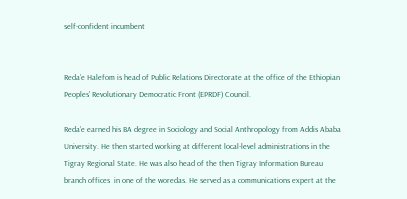self-confident incumbent


Reda’e Halefom is head of Public Relations Directorate at the office of the Ethiopian Peoples' Revolutionary Democratic Front (EPRDF) Council.

Reda’e earned his BA degree in Sociology and Social Anthropology from Addis Ababa University. He then started working at different local-level administrations in the Tigray Regional State. He was also head of the then Tigray Information Bureau branch offices  in one of the woredas. He served as a communications expert at the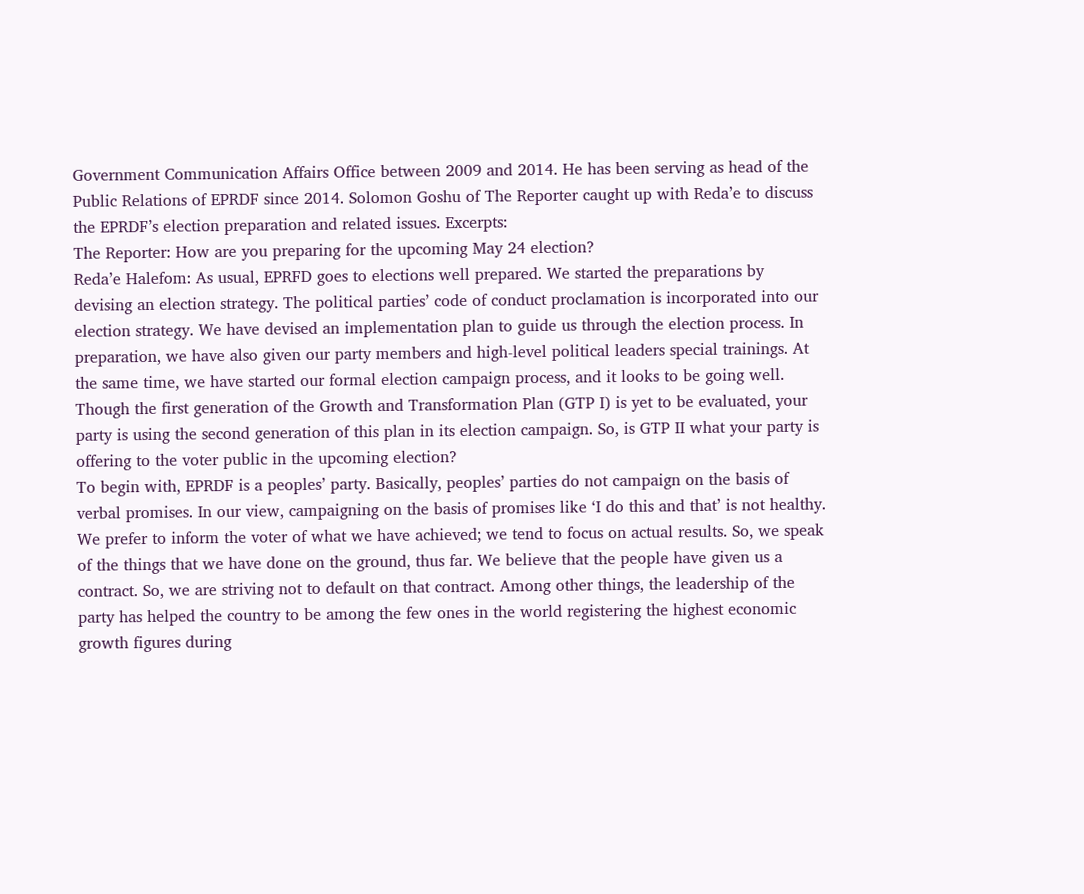Government Communication Affairs Office between 2009 and 2014. He has been serving as head of the Public Relations of EPRDF since 2014. Solomon Goshu of The Reporter caught up with Reda’e to discuss the EPRDF’s election preparation and related issues. Excerpts:
The Reporter: How are you preparing for the upcoming May 24 election?
Reda’e Halefom: As usual, EPRFD goes to elections well prepared. We started the preparations by devising an election strategy. The political parties’ code of conduct proclamation is incorporated into our election strategy. We have devised an implementation plan to guide us through the election process. In preparation, we have also given our party members and high-level political leaders special trainings. At the same time, we have started our formal election campaign process, and it looks to be going well.
Though the first generation of the Growth and Transformation Plan (GTP I) is yet to be evaluated, your party is using the second generation of this plan in its election campaign. So, is GTP II what your party is offering to the voter public in the upcoming election?
To begin with, EPRDF is a peoples’ party. Basically, peoples’ parties do not campaign on the basis of verbal promises. In our view, campaigning on the basis of promises like ‘I do this and that’ is not healthy. We prefer to inform the voter of what we have achieved; we tend to focus on actual results. So, we speak of the things that we have done on the ground, thus far. We believe that the people have given us a contract. So, we are striving not to default on that contract. Among other things, the leadership of the party has helped the country to be among the few ones in the world registering the highest economic growth figures during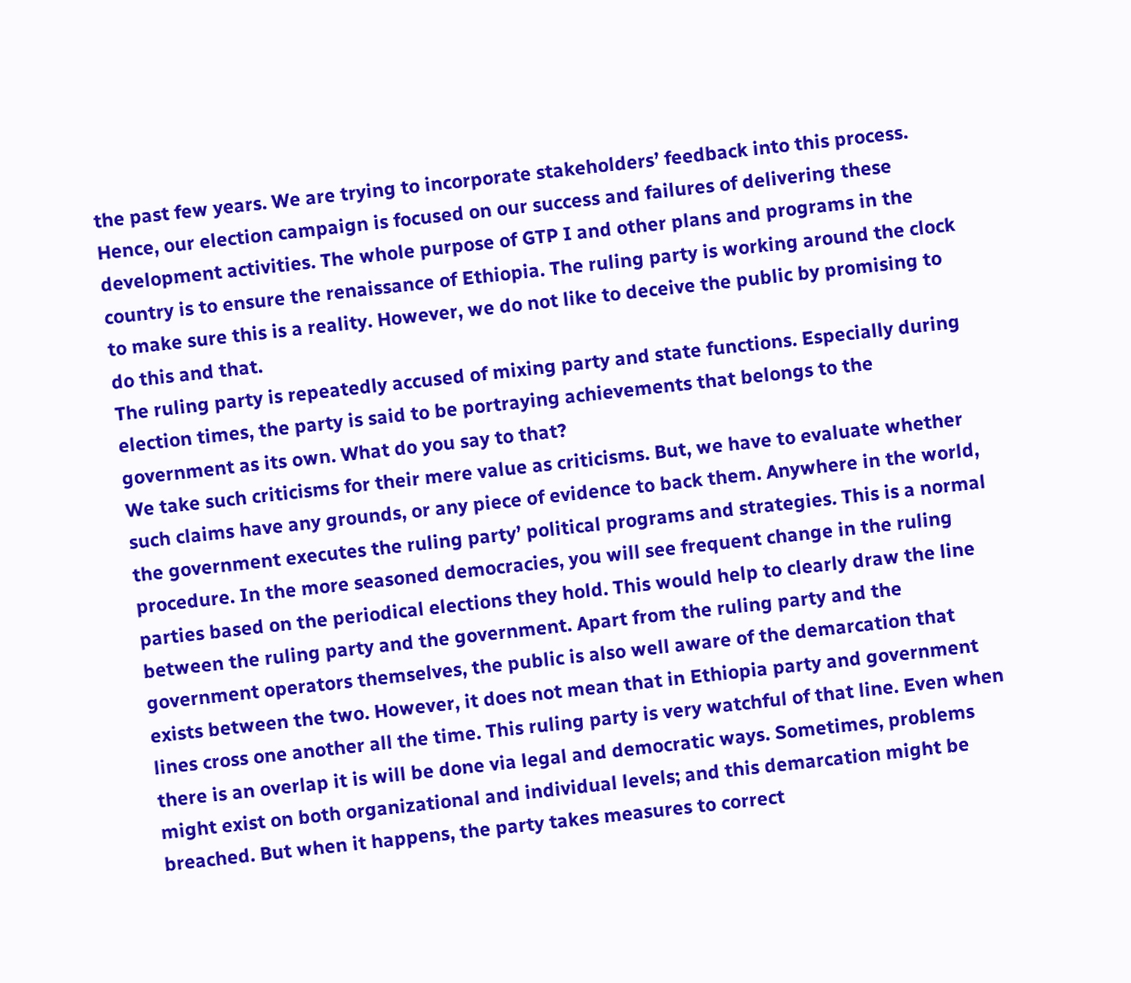the past few years. We are trying to incorporate stakeholders’ feedback into this process. Hence, our election campaign is focused on our success and failures of delivering these development activities. The whole purpose of GTP I and other plans and programs in the country is to ensure the renaissance of Ethiopia. The ruling party is working around the clock to make sure this is a reality. However, we do not like to deceive the public by promising to do this and that.
The ruling party is repeatedly accused of mixing party and state functions. Especially during election times, the party is said to be portraying achievements that belongs to the government as its own. What do you say to that?
We take such criticisms for their mere value as criticisms. But, we have to evaluate whether such claims have any grounds, or any piece of evidence to back them. Anywhere in the world, the government executes the ruling party’ political programs and strategies. This is a normal procedure. In the more seasoned democracies, you will see frequent change in the ruling parties based on the periodical elections they hold. This would help to clearly draw the line between the ruling party and the government. Apart from the ruling party and the government operators themselves, the public is also well aware of the demarcation that exists between the two. However, it does not mean that in Ethiopia party and government lines cross one another all the time. This ruling party is very watchful of that line. Even when there is an overlap it is will be done via legal and democratic ways. Sometimes, problems might exist on both organizational and individual levels; and this demarcation might be breached. But when it happens, the party takes measures to correct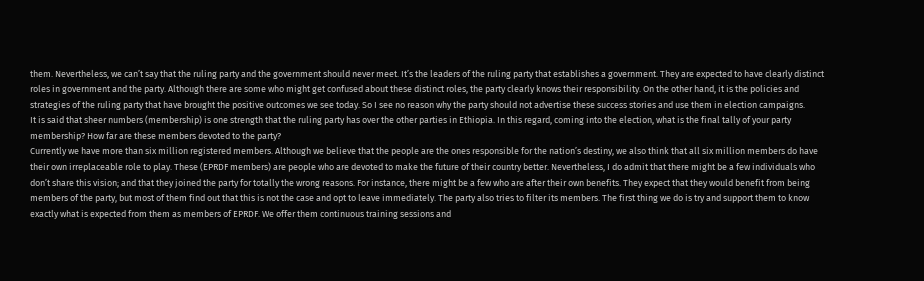them. Nevertheless, we can’t say that the ruling party and the government should never meet. It’s the leaders of the ruling party that establishes a government. They are expected to have clearly distinct roles in government and the party. Although there are some who might get confused about these distinct roles, the party clearly knows their responsibility. On the other hand, it is the policies and strategies of the ruling party that have brought the positive outcomes we see today. So I see no reason why the party should not advertise these success stories and use them in election campaigns.
It is said that sheer numbers (membership) is one strength that the ruling party has over the other parties in Ethiopia. In this regard, coming into the election, what is the final tally of your party membership? How far are these members devoted to the party?
Currently we have more than six million registered members. Although we believe that the people are the ones responsible for the nation’s destiny, we also think that all six million members do have their own irreplaceable role to play. These (EPRDF members) are people who are devoted to make the future of their country better. Nevertheless, I do admit that there might be a few individuals who don’t share this vision; and that they joined the party for totally the wrong reasons. For instance, there might be a few who are after their own benefits. They expect that they would benefit from being members of the party, but most of them find out that this is not the case and opt to leave immediately. The party also tries to filter its members. The first thing we do is try and support them to know exactly what is expected from them as members of EPRDF. We offer them continuous training sessions and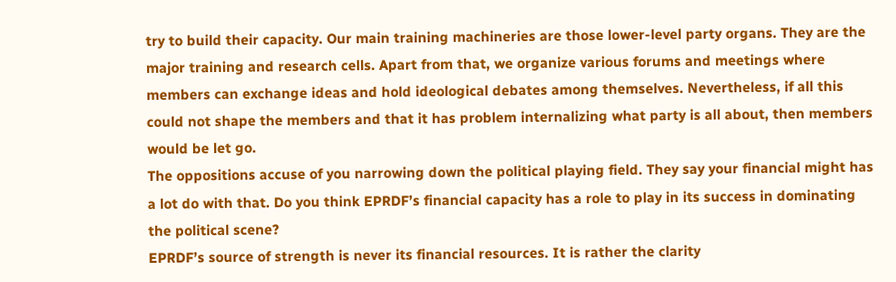try to build their capacity. Our main training machineries are those lower-level party organs. They are the major training and research cells. Apart from that, we organize various forums and meetings where members can exchange ideas and hold ideological debates among themselves. Nevertheless, if all this could not shape the members and that it has problem internalizing what party is all about, then members would be let go.
The oppositions accuse of you narrowing down the political playing field. They say your financial might has a lot do with that. Do you think EPRDF’s financial capacity has a role to play in its success in dominating the political scene?
EPRDF’s source of strength is never its financial resources. It is rather the clarity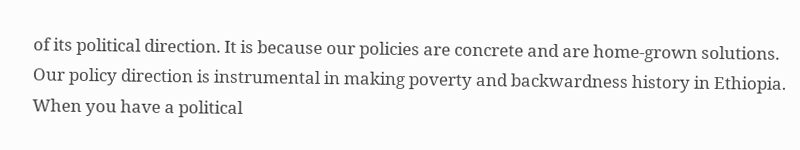of its political direction. It is because our policies are concrete and are home-grown solutions. Our policy direction is instrumental in making poverty and backwardness history in Ethiopia. When you have a political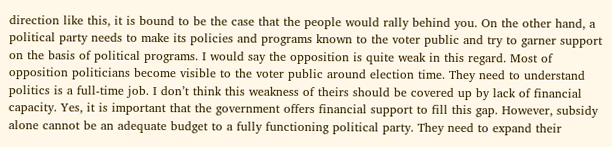direction like this, it is bound to be the case that the people would rally behind you. On the other hand, a political party needs to make its policies and programs known to the voter public and try to garner support on the basis of political programs. I would say the opposition is quite weak in this regard. Most of opposition politicians become visible to the voter public around election time. They need to understand politics is a full-time job. I don’t think this weakness of theirs should be covered up by lack of financial capacity. Yes, it is important that the government offers financial support to fill this gap. However, subsidy alone cannot be an adequate budget to a fully functioning political party. They need to expand their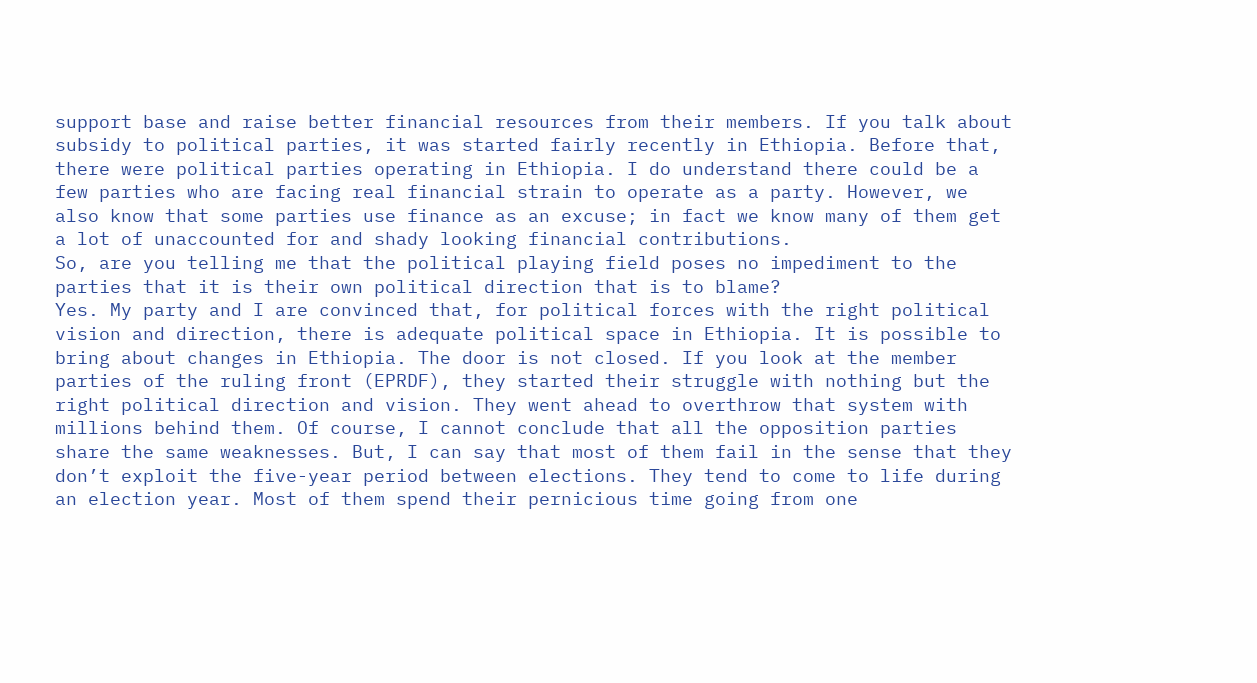support base and raise better financial resources from their members. If you talk about subsidy to political parties, it was started fairly recently in Ethiopia. Before that, there were political parties operating in Ethiopia. I do understand there could be a few parties who are facing real financial strain to operate as a party. However, we also know that some parties use finance as an excuse; in fact we know many of them get a lot of unaccounted for and shady looking financial contributions.
So, are you telling me that the political playing field poses no impediment to the parties that it is their own political direction that is to blame?
Yes. My party and I are convinced that, for political forces with the right political vision and direction, there is adequate political space in Ethiopia. It is possible to bring about changes in Ethiopia. The door is not closed. If you look at the member parties of the ruling front (EPRDF), they started their struggle with nothing but the right political direction and vision. They went ahead to overthrow that system with millions behind them. Of course, I cannot conclude that all the opposition parties share the same weaknesses. But, I can say that most of them fail in the sense that they don’t exploit the five-year period between elections. They tend to come to life during an election year. Most of them spend their pernicious time going from one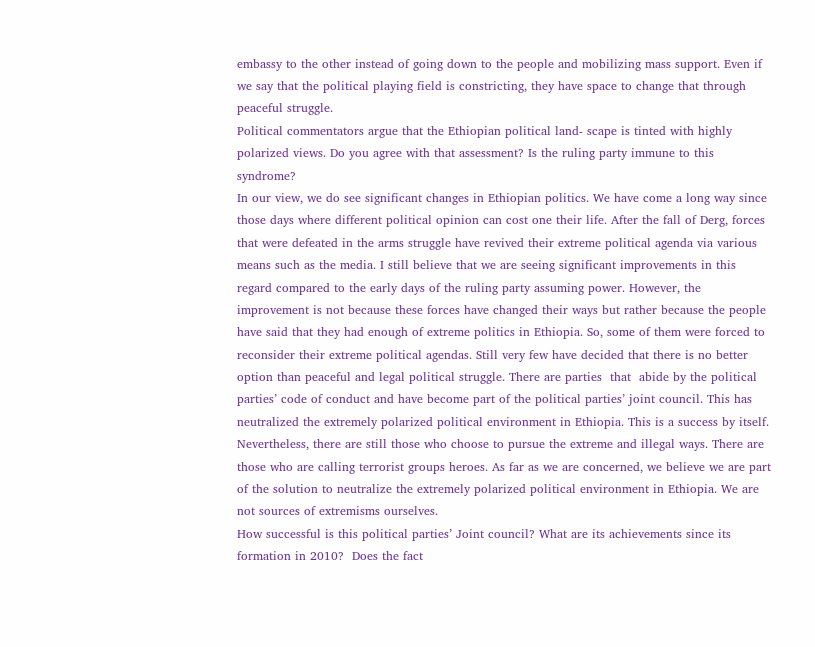embassy to the other instead of going down to the people and mobilizing mass support. Even if we say that the political playing field is constricting, they have space to change that through peaceful struggle.
Political commentators argue that the Ethiopian political land- scape is tinted with highly polarized views. Do you agree with that assessment? Is the ruling party immune to this syndrome?
In our view, we do see significant changes in Ethiopian politics. We have come a long way since those days where different political opinion can cost one their life. After the fall of Derg, forces that were defeated in the arms struggle have revived their extreme political agenda via various means such as the media. I still believe that we are seeing significant improvements in this regard compared to the early days of the ruling party assuming power. However, the improvement is not because these forces have changed their ways but rather because the people have said that they had enough of extreme politics in Ethiopia. So, some of them were forced to reconsider their extreme political agendas. Still very few have decided that there is no better option than peaceful and legal political struggle. There are parties  that  abide by the political parties’ code of conduct and have become part of the political parties’ joint council. This has neutralized the extremely polarized political environment in Ethiopia. This is a success by itself. Nevertheless, there are still those who choose to pursue the extreme and illegal ways. There are those who are calling terrorist groups heroes. As far as we are concerned, we believe we are part of the solution to neutralize the extremely polarized political environment in Ethiopia. We are not sources of extremisms ourselves.
How successful is this political parties’ Joint council? What are its achievements since its formation in 2010?  Does the fact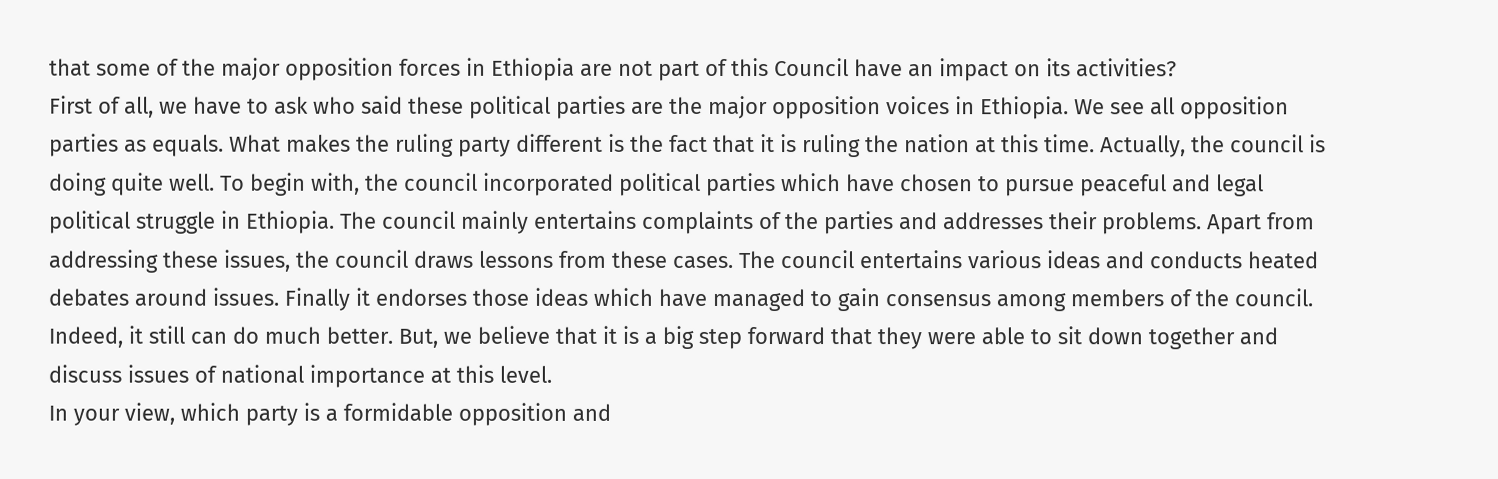that some of the major opposition forces in Ethiopia are not part of this Council have an impact on its activities?
First of all, we have to ask who said these political parties are the major opposition voices in Ethiopia. We see all opposition parties as equals. What makes the ruling party different is the fact that it is ruling the nation at this time. Actually, the council is doing quite well. To begin with, the council incorporated political parties which have chosen to pursue peaceful and legal political struggle in Ethiopia. The council mainly entertains complaints of the parties and addresses their problems. Apart from addressing these issues, the council draws lessons from these cases. The council entertains various ideas and conducts heated debates around issues. Finally it endorses those ideas which have managed to gain consensus among members of the council. Indeed, it still can do much better. But, we believe that it is a big step forward that they were able to sit down together and discuss issues of national importance at this level.
In your view, which party is a formidable opposition and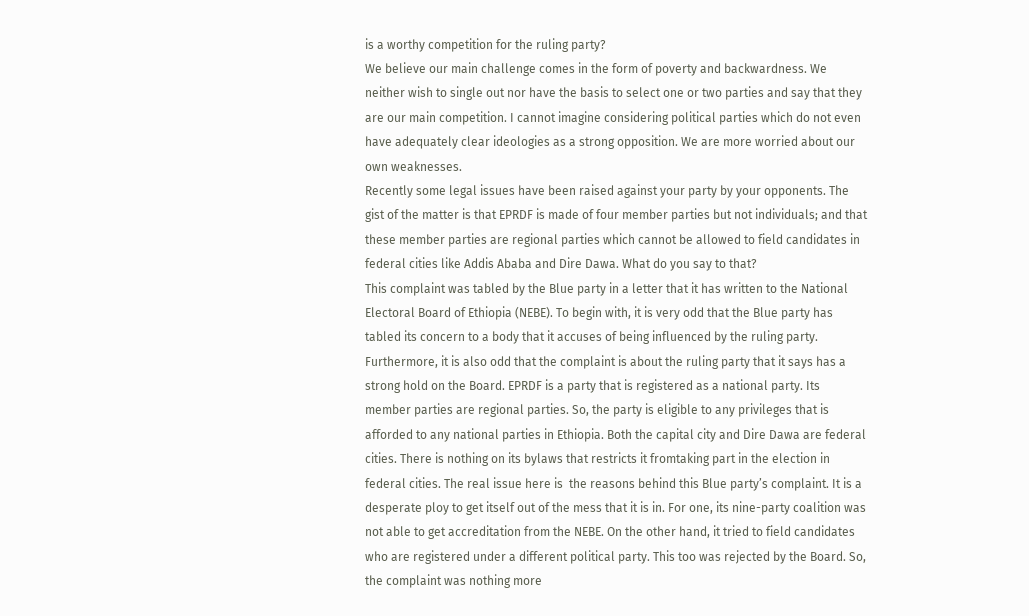is a worthy competition for the ruling party?
We believe our main challenge comes in the form of poverty and backwardness. We neither wish to single out nor have the basis to select one or two parties and say that they are our main competition. I cannot imagine considering political parties which do not even have adequately clear ideologies as a strong opposition. We are more worried about our own weaknesses.
Recently some legal issues have been raised against your party by your opponents. The gist of the matter is that EPRDF is made of four member parties but not individuals; and that these member parties are regional parties which cannot be allowed to field candidates in federal cities like Addis Ababa and Dire Dawa. What do you say to that?
This complaint was tabled by the Blue party in a letter that it has written to the National Electoral Board of Ethiopia (NEBE). To begin with, it is very odd that the Blue party has tabled its concern to a body that it accuses of being influenced by the ruling party. Furthermore, it is also odd that the complaint is about the ruling party that it says has a strong hold on the Board. EPRDF is a party that is registered as a national party. Its member parties are regional parties. So, the party is eligible to any privileges that is afforded to any national parties in Ethiopia. Both the capital city and Dire Dawa are federal cities. There is nothing on its bylaws that restricts it fromtaking part in the election in federal cities. The real issue here is  the reasons behind this Blue party’s complaint. It is a desperate ploy to get itself out of the mess that it is in. For one, its nine-party coalition was not able to get accreditation from the NEBE. On the other hand, it tried to field candidates who are registered under a different political party. This too was rejected by the Board. So, the complaint was nothing more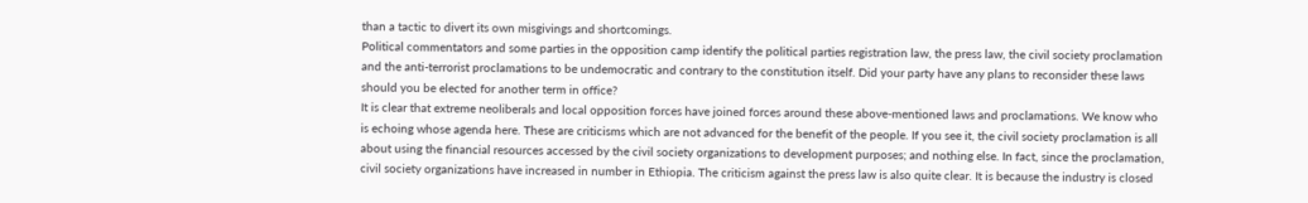than a tactic to divert its own misgivings and shortcomings.
Political commentators and some parties in the opposition camp identify the political parties registration law, the press law, the civil society proclamation and the anti-terrorist proclamations to be undemocratic and contrary to the constitution itself. Did your party have any plans to reconsider these laws should you be elected for another term in office?
It is clear that extreme neoliberals and local opposition forces have joined forces around these above-mentioned laws and proclamations. We know who is echoing whose agenda here. These are criticisms which are not advanced for the benefit of the people. If you see it, the civil society proclamation is all about using the financial resources accessed by the civil society organizations to development purposes; and nothing else. In fact, since the proclamation, civil society organizations have increased in number in Ethiopia. The criticism against the press law is also quite clear. It is because the industry is closed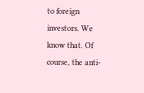to foreign investors. We know that. Of course, the anti-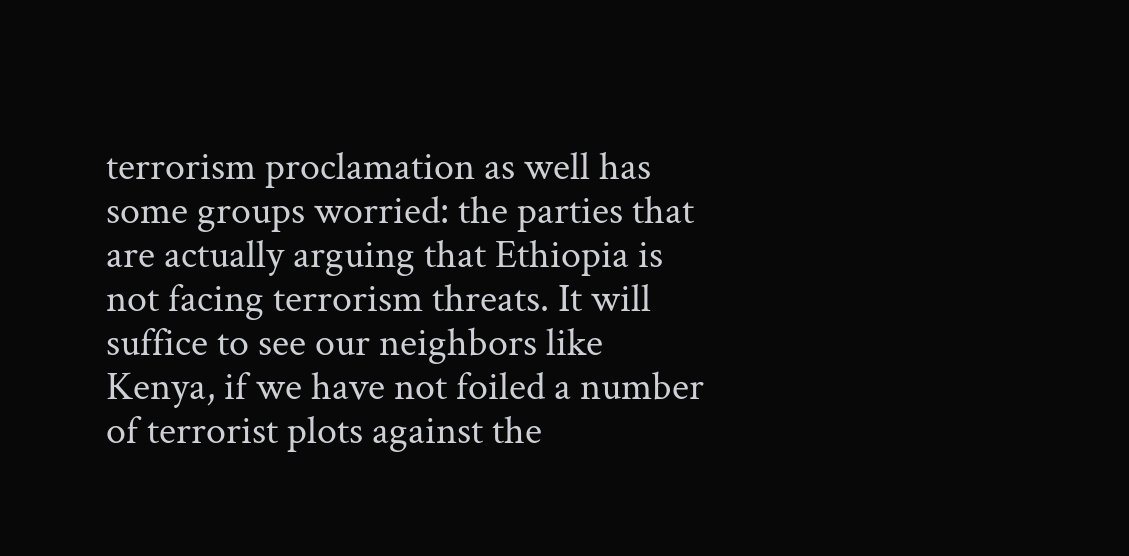terrorism proclamation as well has some groups worried: the parties that are actually arguing that Ethiopia is not facing terrorism threats. It will suffice to see our neighbors like Kenya, if we have not foiled a number of terrorist plots against the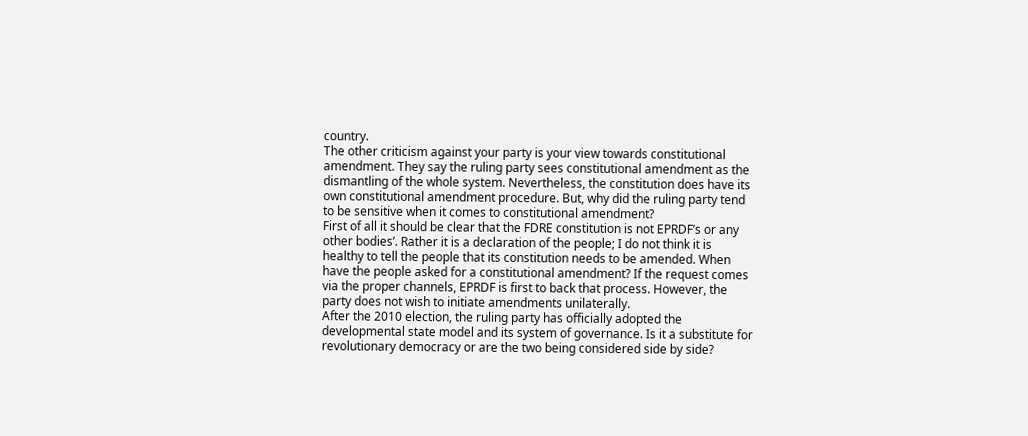country.
The other criticism against your party is your view towards constitutional amendment. They say the ruling party sees constitutional amendment as the dismantling of the whole system. Nevertheless, the constitution does have its own constitutional amendment procedure. But, why did the ruling party tend to be sensitive when it comes to constitutional amendment?
First of all it should be clear that the FDRE constitution is not EPRDF’s or any other bodies’. Rather it is a declaration of the people; I do not think it is healthy to tell the people that its constitution needs to be amended. When have the people asked for a constitutional amendment? If the request comes via the proper channels, EPRDF is first to back that process. However, the party does not wish to initiate amendments unilaterally.
After the 2010 election, the ruling party has officially adopted the developmental state model and its system of governance. Is it a substitute for revolutionary democracy or are the two being considered side by side?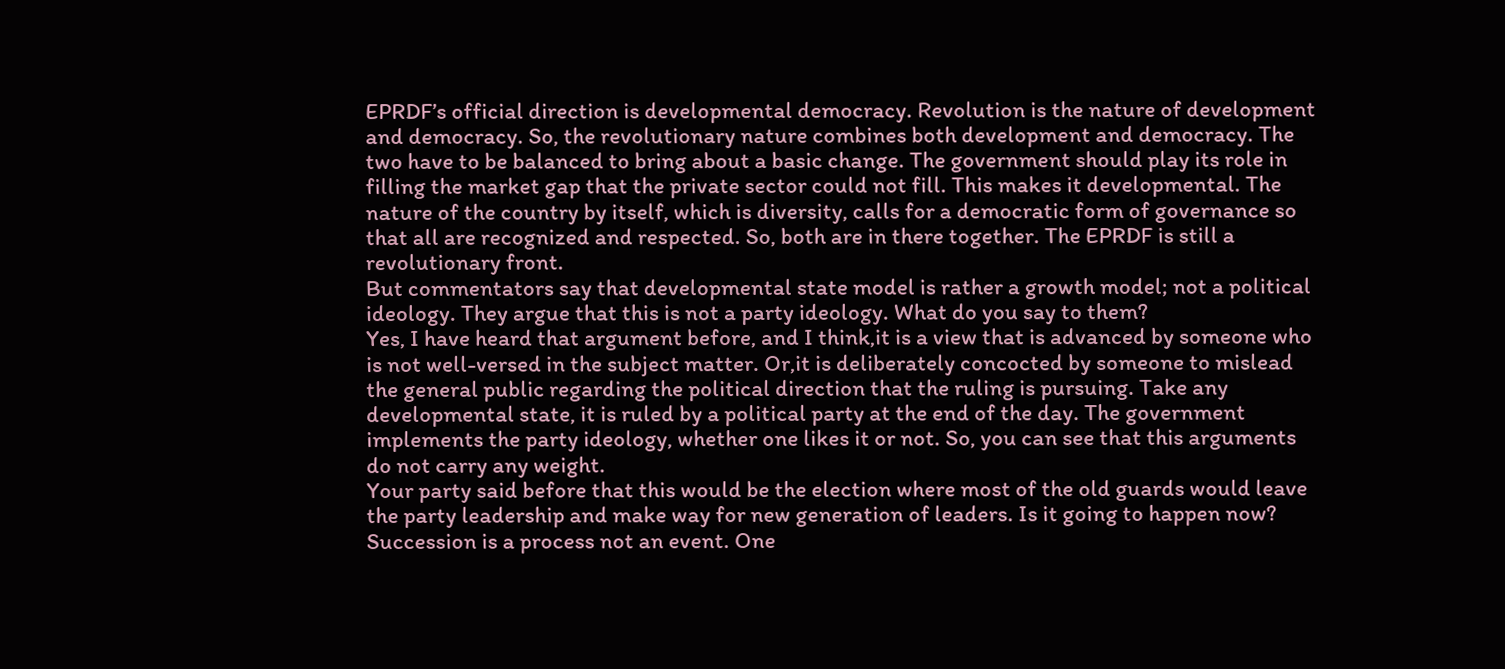EPRDF’s official direction is developmental democracy. Revolution is the nature of development and democracy. So, the revolutionary nature combines both development and democracy. The two have to be balanced to bring about a basic change. The government should play its role in filling the market gap that the private sector could not fill. This makes it developmental. The nature of the country by itself, which is diversity, calls for a democratic form of governance so that all are recognized and respected. So, both are in there together. The EPRDF is still a revolutionary front.
But commentators say that developmental state model is rather a growth model; not a political ideology. They argue that this is not a party ideology. What do you say to them?
Yes, I have heard that argument before, and I think,it is a view that is advanced by someone who is not well-versed in the subject matter. Or,it is deliberately concocted by someone to mislead the general public regarding the political direction that the ruling is pursuing. Take any developmental state, it is ruled by a political party at the end of the day. The government implements the party ideology, whether one likes it or not. So, you can see that this arguments do not carry any weight.
Your party said before that this would be the election where most of the old guards would leave the party leadership and make way for new generation of leaders. Is it going to happen now?
Succession is a process not an event. One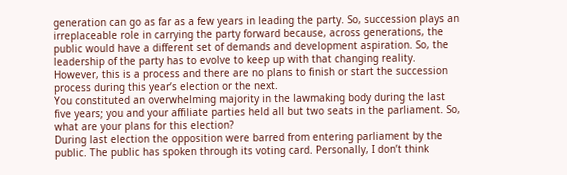generation can go as far as a few years in leading the party. So, succession plays an irreplaceable role in carrying the party forward because, across generations, the public would have a different set of demands and development aspiration. So, the leadership of the party has to evolve to keep up with that changing reality. However, this is a process and there are no plans to finish or start the succession process during this year’s election or the next.
You constituted an overwhelming majority in the lawmaking body during the last five years; you and your affiliate parties held all but two seats in the parliament. So, what are your plans for this election?
During last election the opposition were barred from entering parliament by the public. The public has spoken through its voting card. Personally, I don’t think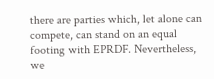there are parties which, let alone can compete, can stand on an equal footing with EPRDF. Nevertheless, we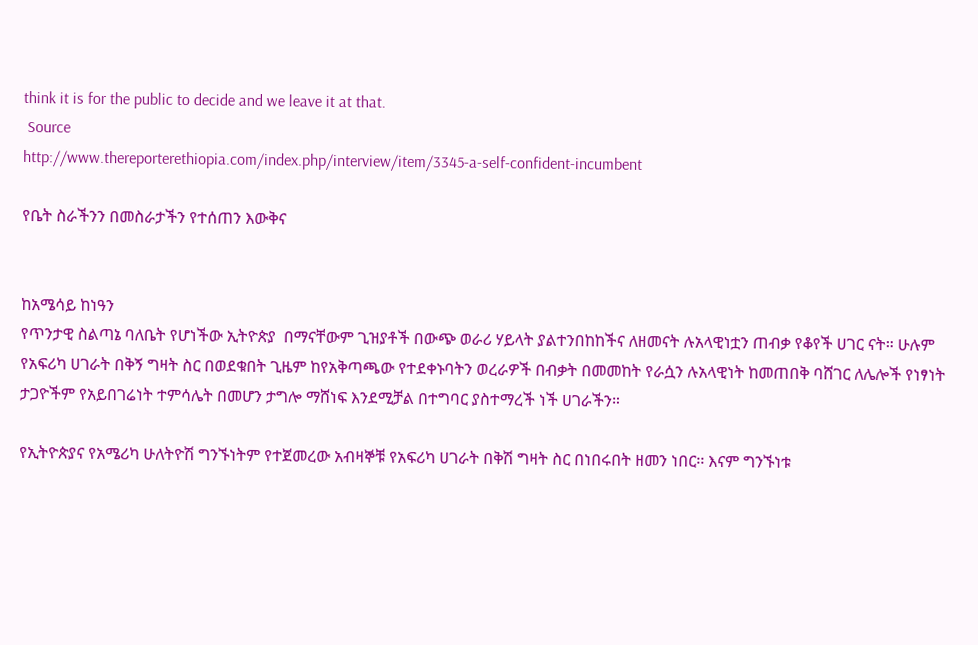think it is for the public to decide and we leave it at that.
 Source
http://www.thereporterethiopia.com/index.php/interview/item/3345-a-self-confident-incumbent

የቤት ስራችንን በመስራታችን የተሰጠን እውቅና


ከአሜሳይ ከነዓን
የጥንታዊ ስልጣኔ ባለቤት የሆነችው ኢትዮጵያ  በማናቸውም ጊዝያቶች በውጭ ወራሪ ሃይላት ያልተንበከከችና ለዘመናት ሉአላዊነቷን ጠብቃ የቆየች ሀገር ናት። ሁሉም የአፍሪካ ሀገራት በቅኝ ግዛት ስር በወደቁበት ጊዜም ከየአቅጣጫው የተደቀኑባትን ወረራዎች በብቃት በመመከት የራሷን ሉአላዊነት ከመጠበቅ ባሸገር ለሌሎች የነፃነት ታጋዮችም የአይበገሬነት ተምሳሌት በመሆን ታግሎ ማሸነፍ እንደሚቻል በተግባር ያስተማረች ነች ሀገራችን።

የኢትዮጵያና የአሜሪካ ሁለትዮሽ ግንኙነትም የተጀመረው አብዛኞቹ የአፍሪካ ሀገራት በቅሽ ግዛት ስር በነበሩበት ዘመን ነበር፡፡ እናም ግንኙነቱ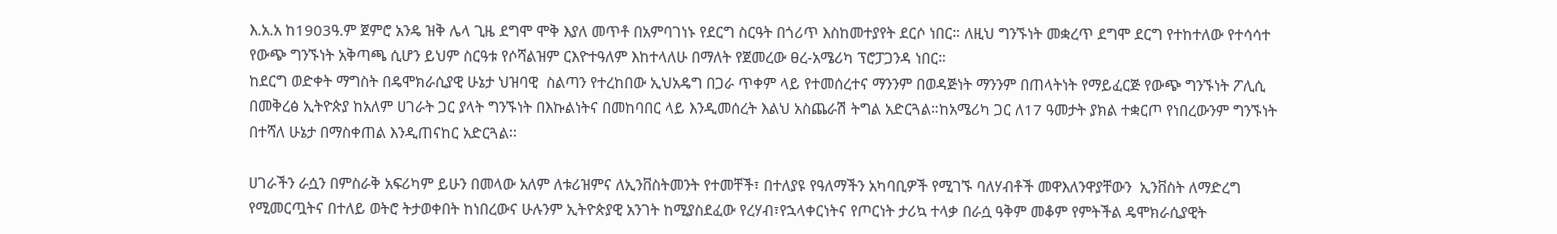እ.አ.አ ከ1903ዓ.ም ጀምሮ አንዴ ዝቅ ሌላ ጊዜ ደግሞ ሞቅ እያለ መጥቶ በአምባገነኑ የደርግ ስርዓት በጎሪጥ እስከመተያየት ደርሶ ነበር። ለዚህ ግንኙነት መቋረጥ ደግሞ ደርግ የተከተለው የተሳሳተ የውጭ ግንኙነት አቅጣጫ ሲሆን ይህም ስርዓቱ የሶሻልዝም ርእዮተዓለም እከተላለሁ በማለት የጀመረው ፀረ-አሜሪካ ፕሮፓጋንዳ ነበር።
ከደርግ ወድቀት ማግስት በዴሞክራሲያዊ ሁኔታ ህዝባዊ  ስልጣን የተረከበው ኢህአዴግ በጋራ ጥቀም ላይ የተመሰረተና ማንንም በወዳጅነት ማንንም በጠላትነት የማይፈርጅ የውጭ ግንኙነት ፖሊሲ በመቅረፅ ኢትዮጵያ ከአለም ሀገራት ጋር ያላት ግንኙነት በእኩልነትና በመከባበር ላይ እንዲመሰረት እልህ አስጨራሽ ትግል አድርጓል።ከአሜሪካ ጋር ለ17 ዓመታት ያክል ተቋርጦ የነበረውንም ግንኙነት በተሻለ ሁኔታ በማስቀጠል እንዲጠናከር አድርጓል፡፡

ሀገራችን ራሷን በምስራቅ አፍሪካም ይሁን በመላው አለም ለቱሪዝምና ለኢንቨስትመንት የተመቸች፣ በተለያዩ የዓለማችን አካባቢዎች የሚገኙ ባለሃብቶች መዋእለንዋያቸውን  ኢንቨስት ለማድረግ የሚመርጧትና በተለይ ወትሮ ትታወቀበት ከነበረውና ሁሉንም ኢትዮጵያዊ አንገት ከሚያስደፈው የረሃብ፣የኋላቀርነትና የጦርነት ታሪኳ ተላቃ በራሷ ዓቅም መቆም የምትችል ዴሞክራሲያዊት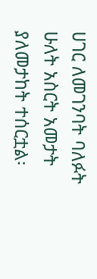ሀገር ለመገንባት ባለፉት ሁለት አስርት አመታት ያለመታከት ተሰርቷል፡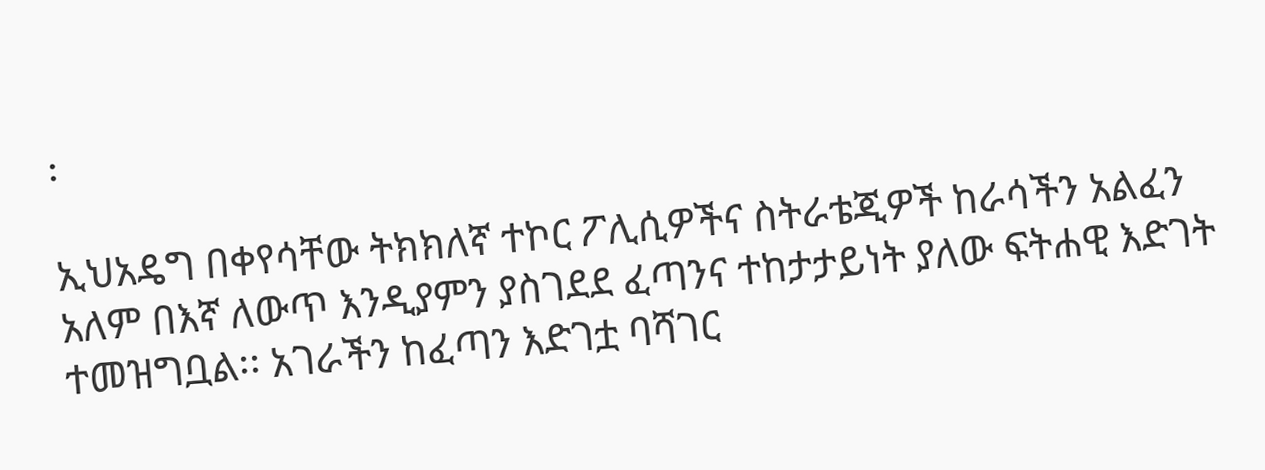፡

ኢህአዴግ በቀየሳቸው ትክክለኛ ተኮር ፖሊሲዎችና ስትራቴጂዎች ከራሳችን አልፈን አለም በእኛ ለውጥ እንዲያምን ያስገደደ ፈጣንና ተከታታይነት ያለው ፍትሐዊ እድገት ተመዝግቧል፡፡ አገራችን ከፈጣን እድገቷ ባሻገር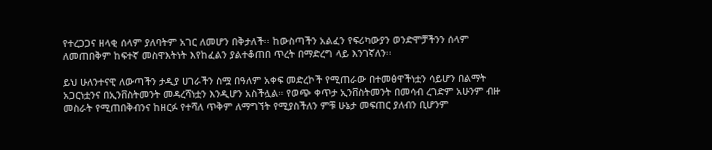የተረጋጋና ዘላቂ ሰላም ያለባትም አገር ለመሆን በቅታለች፡፡ ከውስጣችን አልፈን የፍሪካውያን ወንድሞቻችንን ሰላም ለመጠበቅም ከፍተኛ መስዋእትነት እየከፈልን ያልተቆጠበ ጥረት በማድረግ ላይ እንገኛለን፡፡

ይህ ሁለንተናዊ ለውጣችን ታዲያ ሀገራችን ስሟ በዓለም አቀፍ መድረኮች የሚጠራው በተመፅዋችነቷን ሳይሆን በልማት አጋርነቷንና በኢንቨስትመንት መዳረሻነቷን እንዲሆን አስችሏል። የወጭ ቀጥታ ኢንቨስትመንት በመሳብ ረገድም አሁንም ብዙ መስራት የሚጠበቅብንና ከዘርፉ የተሻለ ጥቅም ለማግኘት የሚያስችለን ምቹ ሁኔታ መፍጠር ያለብን ቢሆንም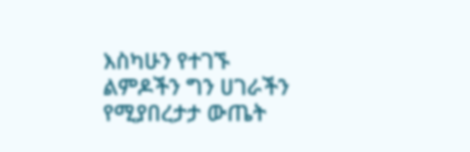እስካሁን የተገኙ ልምዶችን ግን ሀገራችን የሚያበረታታ ውጤት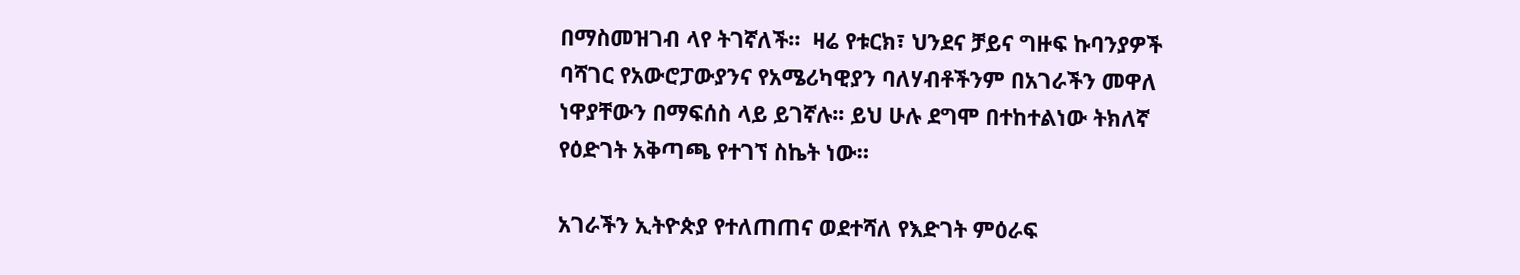በማስመዝገብ ላየ ትገኛለች።  ዛሬ የቱርክ፣ ህንደና ቻይና ግዙፍ ኩባንያዎች ባሻገር የአውሮፓውያንና የአሜሪካዊያን ባለሃብቶችንም በአገራችን መዋለ ነዋያቸውን በማፍሰስ ላይ ይገኛሉ፡፡ ይህ ሁሉ ደግሞ በተከተልነው ትክለኛ የዕድገት አቅጣጫ የተገኘ ስኬት ነው።

አገራችን ኢትዮጵያ የተለጠጠና ወደተሻለ የእድገት ምዕራፍ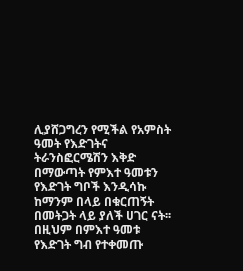ሊያሸጋግረን የሚችል የአምስት ዓመት የእድገትና ትራንስፎርሜሽን እቅድ በማውጣት የምእተ ዓመቱን  የእድገት ግቦች እንዲሳኩ ከማንም በላይ በቁርጠኝት በመትጋት ላይ ያለች ሀገር ናት፡፡ በዚህም በምእተ ዓመቱ  የእድገት ግብ የተቀመጡ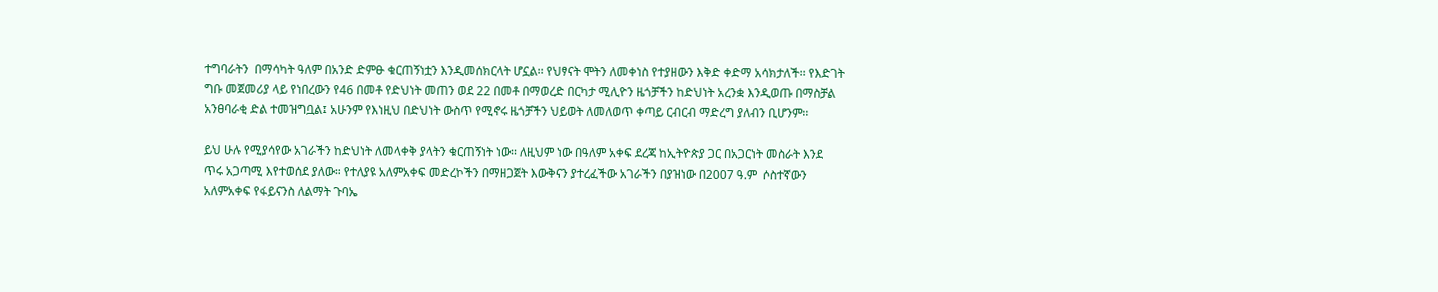ተግባራትን  በማሳካት ዓለም በአንድ ድምፁ ቁርጠኝነቷን እንዲመሰክርላት ሆኗል፡፡ የህፃናት ሞትን ለመቀነስ የተያዘውን እቅድ ቀድማ አሳክታለች፡፡ የእድገት ግቡ መጀመሪያ ላይ የነበረውን የ46 በመቶ የድህነት መጠን ወደ 22 በመቶ በማወረድ በርካታ ሚሊዮን ዜጎቻችን ከድህነት አረንቋ እንዲወጡ በማስቻል አንፀባራቂ ድል ተመዝግቧል፤ አሁንም የእነዚህ በድህነት ውስጥ የሚኖሩ ዜጎቻችን ህይወት ለመለወጥ ቀጣይ ርብርብ ማድረግ ያለብን ቢሆንም፡፡

ይህ ሁሉ የሚያሳየው አገራችን ከድህነት ለመላቀቅ ያላትን ቁርጠኝነት ነው፡፡ ለዚህም ነው በዓለም አቀፍ ደረጃ ከኢትዮጵያ ጋር በአጋርነት መስራት እንደ ጥሩ አጋጣሚ እየተወሰደ ያለው። የተለያዩ አለምአቀፍ መድረኮችን በማዘጋጀት እውቅናን ያተረፈችው አገራችን በያዝነው በ2007 ዓ.ም  ሶስተኛውን አለምአቀፍ የፋይናንስ ለልማት ጉባኤ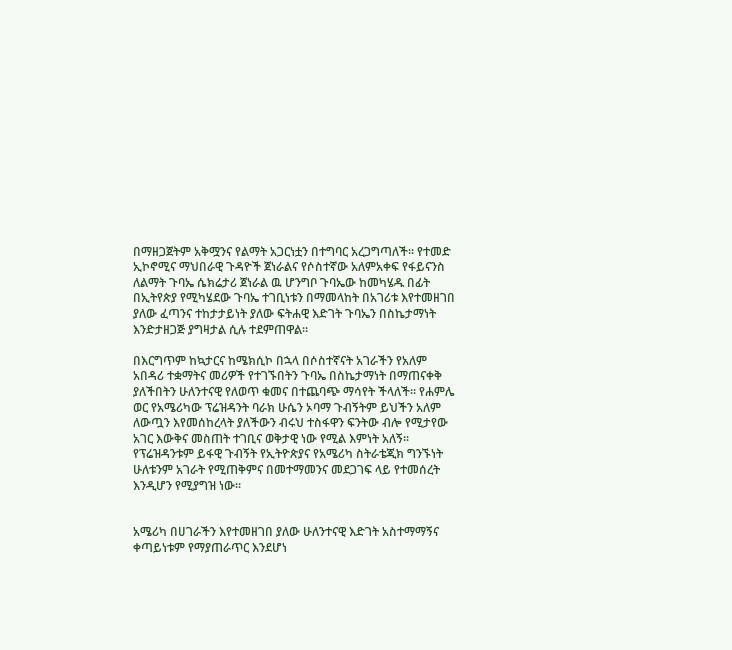በማዘጋጀትም አቅሟንና የልማት አጋርነቷን በተግባር አረጋግጣለች፡፡ የተመድ ኢኮኖሚና ማህበራዊ ጉዳዮች ጀነራልና የሶስተኛው አለምአቀፍ የፋይናንስ ለልማት ጉባኤ ሴክሬታሪ ጀነራል ዉ ሆንግቦ ጉባኤው ከመካሄዱ በፊት በኢትየጵያ የሚካሄደው ጉባኤ ተገቢነቱን በማመላከት በአገሪቱ እየተመዘገበ ያለው ፈጣንና ተከታታይነት ያለው ፍትሐዊ እድገት ጉባኤን በስኬታማነት እንድታዘጋጅ ያግዛታል ሲሉ ተደምጠዋል፡፡

በእርግጥም ከኳታርና ከሜክሲኮ በኋላ በሶስተኛናት አገራችን የአለም አበዳሪ ተቋማትና መሪዎች የተገኙበትን ጉባኤ በስኬታማነት በማጠናቀቅ ያለችበትን ሁለንተናዊ የለወጥ ቁመና በተጨባጭ ማሳየት ችላለች፡፡ የሐምሌ ወር የአሜሪካው ፕሬዝዳንት ባራክ ሁሴን ኦባማ ጉብኝትም ይህችን አለም ለውጧን እየመሰከረላት ያለችውን ብሩህ ተስፋዋን ፍንትው ብሎ የሚታየው አገር እውቅና መስጠት ተገቢና ወቅታዊ ነው የሚል እምነት አለኝ፡፡ የፕሬዝዳንቱም ይፋዊ ጉብኝት የኢትዮጵያና የአሜሪካ ስትራቴጂክ ግንኙነት ሁለቱንም አገራት የሚጠቅምና በመተማመንና መደጋገፍ ላይ የተመሰረት እንዲሆን የሚያግዝ ነው፡፡


አሜሪካ በሀገራችን እየተመዘገበ ያለው ሁለንተናዊ እድገት አስተማማኝና ቀጣይነቱም የማያጠራጥር እንደሆነ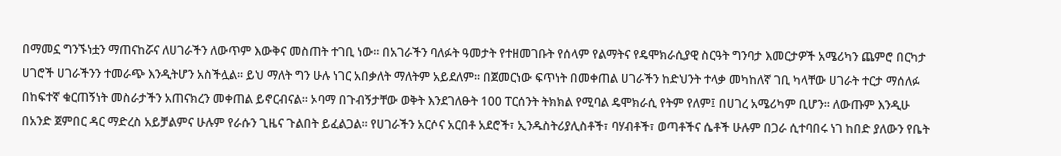በማመኗ ግንኙነቷን ማጠናከሯና ለሀገራችን ለውጥም እውቅና መስጠት ተገቢ ነው፡፡ በአገራችን ባለፉት ዓመታት የተዘመገቡት የሰላም የልማትና የዴሞክራሲያዊ ስርዓት ግንባታ እመርታዎች አሜሪካን ጨምሮ በርካታ ሀገሮች ሀገራችንን ተመራጭ እንዲትሆን አስችሏል፡፡ ይህ ማለት ግን ሁሉ ነገር አበቃለት ማለትም አይደለም፡፡ በጀመርነው ፍጥነት በመቀጠል ሀገራችን ከድህንት ተላቃ መካከለኛ ገቢ ካላቸው ሀገራት ተርታ ማሰለፉ በከፍተኛ ቁርጠኝነት መስራታችን አጠናክረን መቀጠል ይኖርብናል። ኦባማ በጉብኝታቸው ወቅት እንደገለፁት 100 ፐርሰንት ትክክል የሚባል ዴሞክራሲ የትም የለም፤ በሀገረ አሜሪካም ቢሆን፡፡ ለውጡም እንዲሁ በአንድ ጀምበር ዳር ማድረስ አይቻልምና ሁሉም የራሱን ጊዜና ጉልበት ይፈልጋል፡፡ የሀገራችን አርሶና አርበቶ አደሮች፣ ኢንዱስትሪያሊስቶች፣ ባሃብቶች፣ ወጣቶችና ሴቶች ሁሉም በጋራ ሲተባበሩ ነገ ከበድ ያለውን የቤት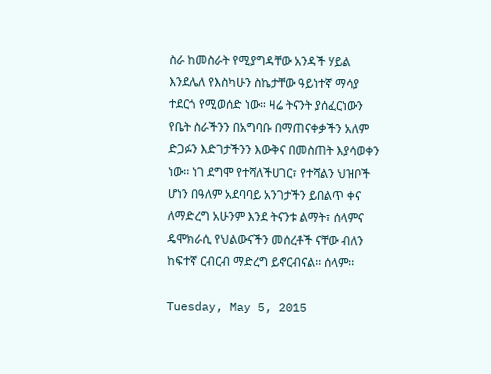ስራ ከመስራት የሚያግዳቸው አንዳች ሃይል እንደሌለ የእስካሁን ስኬታቸው ዓይነተኛ ማሳያ ተደርጎ የሚወሰድ ነው። ዛሬ ትናንት ያሰፈርነውን የቤት ስራችንን በአግባቡ በማጠናቀቃችን አለም ድጋፉን እድገታችንን እውቅና በመስጠት እያሳወቀን ነው፡፡ ነገ ደግሞ የተሻለችሀገር፣ የተሻልን ህዝቦች ሆነን በዓለም አደባባይ አንገታችን ይበልጥ ቀና ለማድረግ አሁንም እንደ ትናንቱ ልማት፣ ሰላምና ዴሞክራሲ የህልውናችን መሰረቶች ናቸው ብለን ከፍተኛ ርብርብ ማድረግ ይኖርብናል፡፡ ሰላም፡፡

Tuesday, May 5, 2015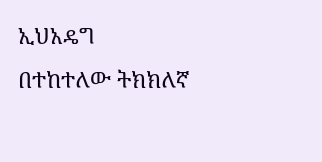ኢህአዴግ በተከተለው ትክክለኛ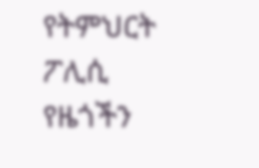የትምህርት ፖሊሲ የዜጎችን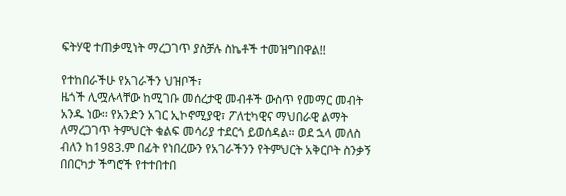ፍትሃዊ ተጠቃሚነት ማረጋገጥ ያስቻሉ ስኬቶች ተመዝግበዋል!!

የተከበራችሁ የአገራችን ህዝቦች፣
ዜጎች ሊሟሉላቸው ከሚገቡ መሰረታዊ መብቶች ውስጥ የመማር መብት አንዱ ነው፡፡ የአንድን አገር ኢኮኖሚያዊ፣ ፖለቲካዊና ማህበራዊ ልማት ለማረጋገጥ ትምህርት ቁልፍ መሳሪያ ተደርጎ ይወሰዳል። ወደ ኋላ መለስ ብለን ከ1983.ም በፊት የነበረውን የአገራችንን የትምህርት አቅርቦት ስንቃኝ በበርካታ ችግሮች የተተበተበ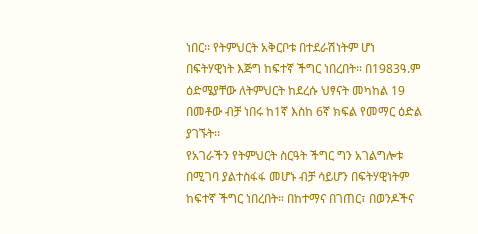ነበር፡፡ የትምህርት አቅርቦቱ በተደራሽነትም ሆነ በፍትሃዊነት እጅግ ከፍተኛ ችግር ነበረበት፡፡ በ1983ዓ.ም ዕድሜያቸው ለትምህርት ከደረሱ ህፃናት መካከል 19 በመቶው ብቻ ነበሩ ከ1ኛ እስከ 6ኛ ክፍል የመማር ዕድል ያገኙት፡፡
የአገራችን የትምህርት ስርዓት ችግር ግን አገልግሎቱ በሚገባ ያልተስፋፋ መሆኑ ብቻ ሳይሆን በፍትሃዊነትም ከፍተኛ ችግር ነበረበት። በከተማና በገጠር፣ በወንዶችና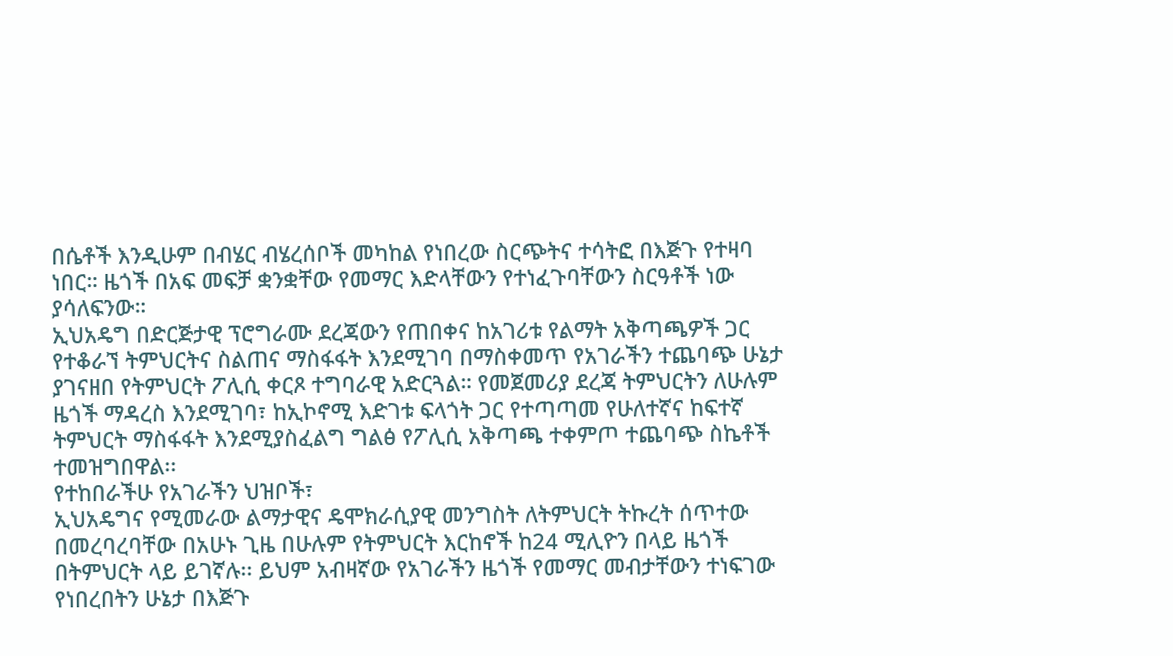በሴቶች እንዲሁም በብሄር ብሄረሰቦች መካከል የነበረው ስርጭትና ተሳትፎ በእጅጉ የተዛባ ነበር። ዜጎች በአፍ መፍቻ ቋንቋቸው የመማር እድላቸውን የተነፈጉባቸውን ስርዓቶች ነው ያሳለፍንው።
ኢህአዴግ በድርጅታዊ ፕሮግራሙ ደረጃውን የጠበቀና ከአገሪቱ የልማት አቅጣጫዎች ጋር የተቆራኘ ትምህርትና ስልጠና ማስፋፋት እንደሚገባ በማስቀመጥ የአገራችን ተጨባጭ ሁኔታ ያገናዘበ የትምህርት ፖሊሲ ቀርጾ ተግባራዊ አድርጓል። የመጀመሪያ ደረጃ ትምህርትን ለሁሉም ዜጎች ማዳረስ እንደሚገባ፣ ከኢኮኖሚ እድገቱ ፍላጎት ጋር የተጣጣመ የሁለተኛና ከፍተኛ ትምህርት ማስፋፋት እንደሚያስፈልግ ግልፅ የፖሊሲ አቅጣጫ ተቀምጦ ተጨባጭ ስኬቶች ተመዝግበዋል፡፡
የተከበራችሁ የአገራችን ህዝቦች፣
ኢህአዴግና የሚመራው ልማታዊና ዴሞክራሲያዊ መንግስት ለትምህርት ትኩረት ሰጥተው በመረባረባቸው በአሁኑ ጊዜ በሁሉም የትምህርት እርከኖች ከ24 ሚሊዮን በላይ ዜጎች በትምህርት ላይ ይገኛሉ፡፡ ይህም አብዛኛው የአገራችን ዜጎች የመማር መብታቸውን ተነፍገው የነበረበትን ሁኔታ በእጅጉ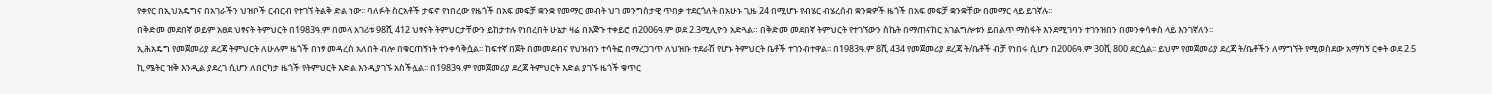የቀየር በኢህአዴግና በአገራችን ህዝቦች ርብርብ የተገኘ ትልቅ ድል ነው፡፡ ባለፉት ስርአቶች ታፍኖ የነበረው የዜጎች በአፍ መፍቻ ቋንቋ የመማር መብት ህገ መንግስታዊ ጥበቃ ተደርጎለት በአሁኑ ጊዜ 24 በሚሆኑ የብሄር ብሄረሰብ ቋንቋዎች ዜጎች በአፍ መፍቻ ቋንቋቸው በመማር ላይ ይገኛሉ፡፡
በቅድመ መደበኛ ወይም አፀደ ህፃናት ትምህርት በ1983ዓ.ም በመላ አገሪቱ 98ሺ 412 ህፃናት ትምህርታቸውን ይከታተሉ የነበረበት ሁኔታ ዛሬ በእጅጉ ተቀይሮ በ2006ዓ.ም ወደ 2.3ሚሊዮን አድጓል። በቅድመ መደበኛ ትምህርት የተገኘውን ስኬት በማጠናከር አገልግሎቱን ይበልጥ ማስፋት እንደሚገባን ተገንዝበን በመንቀሳቀስ ላይ እንገኛለን፡፡
ኢሕአዴግ የመጀመሪያ ደረጃ ትምህርት ለሁሉም ዜጎች በነፃ መዳረስ አለበት ብሎ በቁርጠኝነት ተንቀሳቅሷል፡፡ ከፍተኛ በጀት በመመደብና የህዝብን ተሳትፎ በማረጋገጥ ለህዝቡ ተደራሽ የሆኑ ትምህርት ቤቶች ተገንብተዋል፡፡ በ1983ዓ.ም 8ሺ 434 የመጀመሪያ ደረጃ ት/ቤቶች ብቻ የነበሩ ሲሆን በ2006ዓ.ም 30ሺ 800 ደርሷል፡፡ ይህም የመጀመሪያ ደረጃ ት/ቤቶችን ለማግኘት የሚወስደው አማካኝ ርቀት ወደ 2.5 ኪ.ሜትር ዝቅ እንዲል ያደረገ ሲሆን ለበርካታ ዜጎች የትምህርት እድል እንዲያገኙ አስችሏል፡፡ በ1983ዓ.ም የመጀመሪያ ደረጃ ትምህርት እድል ያገኙ ዜጎች ቁጥር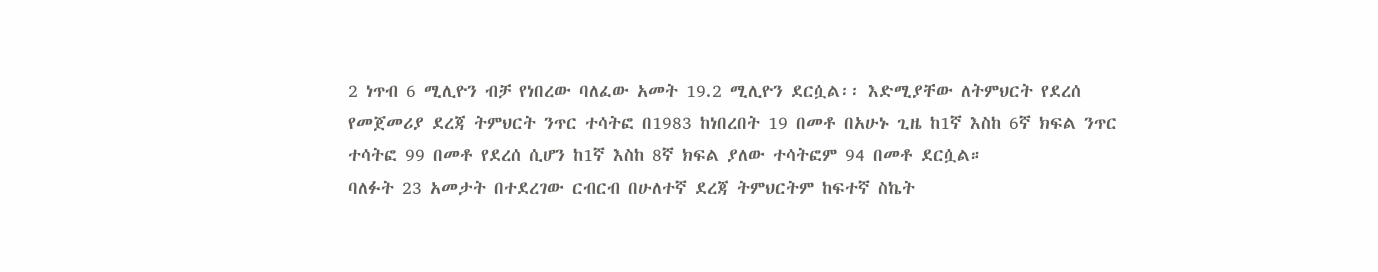2 ነጥብ 6 ሚሊዮን ብቻ የነበረው ባለፈው አመት 19.2 ሚሊዮን ደርሷል፡፡ እድሚያቸው ለትምህርት የደረሰ የመጀመሪያ ደረጃ ትምህርት ንጥር ተሳትፎ በ1983 ከነበረበት 19 በመቶ በአሁኑ ጊዜ ከ1ኛ እስከ 6ኛ ክፍል ንጥር ተሳትፎ 99 በመቶ የደረሰ ሲሆን ከ1ኛ እስከ 8ኛ ክፍል ያለው ተሳትፎም 94 በመቶ ደርሷል።
ባለፉት 23 አመታት በተደረገው ርብርብ በሁለተኛ ደረጃ ትምህርትም ከፍተኛ ስኬት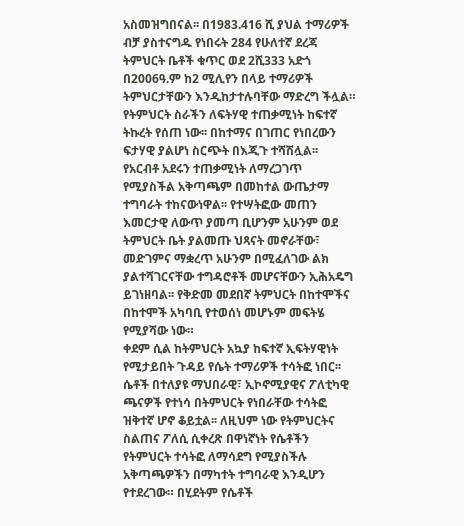አስመዝግበናል፡፡ በ1983.416 ሺ ያህል ተማሪዎች ብቻ ያስተናግዱ የነበሩት 284 የሁለተኛ ደረጃ ትምህርት ቤቶች ቁጥር ወደ 2ሺ333 አድጎ በ2006ዓ.ም ከ2 ሚሊየን በላይ ተማሪዎች ትምህርታቸውን እንዲከታተሉባቸው ማድረግ ችሏል። የትምህርት ስራችን ለፍትሃዊ ተጠቃሚነት ከፍተኛ ትኩረት የሰጠ ነው፡፡ በከተማና በገጠር የነበረውን ፍታሃዊ ያልሆነ ስርጭት በእጂጉ ተሻሽሏል፡፡ የአርብቶ አደሩን ተጠቃሚነት ለማረጋገጥ የሚያስችል አቅጣጫም በመከተል ውጤታማ ተግባራት ተከናውነዋል፡፡ የተሣትፎው መጠን እመርታዊ ለውጥ ያመጣ ቢሆንም አሁንም ወደ ትምህርት ቤት ያልመጡ ህጻናት መኖራቸው፣ መድገምና ማቋረጥ አሁንም በሚፈለገው ልክ ያልተሻገርናቸው ተግዳሮቶች መሆናቸውን ኢሕአዴግ ይገነዘባል፡፡ የቅድመ መደበኛ ትምህርት በከተሞችና በከተሞች አካባቢ የተወሰነ መሆኑም መፍትሄ የሚያሻው ነው።
ቀደም ሲል ከትምህርት አኳያ ከፍተኛ ኢፍትሃዊነት የሚታይበት ጉዳይ የሴት ተማሪዎች ተሳትፎ ነበር፡፡ ሴቶች በተለያዩ ማህበራዊ፣ ኢኮኖሚያዊና ፖለቲካዊ ጫናዎች የተነሳ በትምህርት የነበራቸው ተሳትፎ ዝቅተኛ ሆኖ ቆይቷል፡፡ ለዚህም ነው የትምህርትና ስልጠና ፖለሲ ሲቀረጽ በዋነኛነት የሴቶችን የትምህርት ተሳትፎ ለማሳደግ የሚያስችሉ አቅጣጫዎችን በማካተት ተግባራዊ እንዲሆን የተደረገው። በሂደትም የሴቶች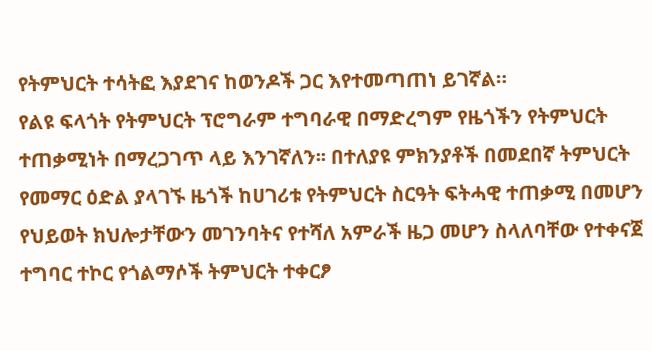የትምህርት ተሳትፎ እያደገና ከወንዶች ጋር እየተመጣጠነ ይገኛል።
የልዩ ፍላጎት የትምህርት ፕሮግራም ተግባራዊ በማድረግም የዜጎችን የትምህርት ተጠቃሚነት በማረጋገጥ ላይ እንገኛለን፡፡ በተለያዩ ምክንያቶች በመደበኛ ትምህርት የመማር ዕድል ያላገኙ ዜጎች ከሀገሪቱ የትምህርት ስርዓት ፍትሓዊ ተጠቃሚ በመሆን የህይወት ክህሎታቸውን መገንባትና የተሻለ አምራች ዜጋ መሆን ስላለባቸው የተቀናጀ ተግባር ተኮር የጎልማሶች ትምህርት ተቀርፆ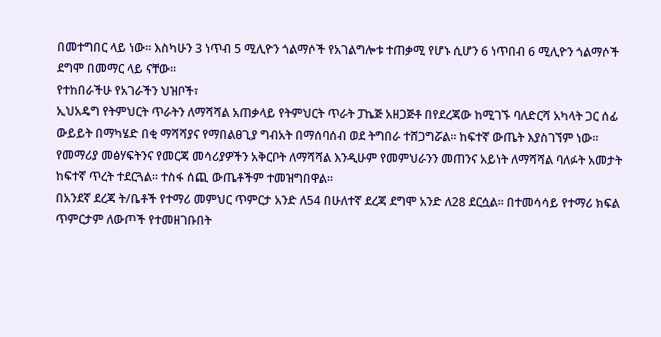በመተግበር ላይ ነው። እስካሁን 3 ነጥብ 5 ሚሊዮን ጎልማሶች የአገልግሎቱ ተጠቃሚ የሆኑ ሲሆን 6 ነጥበብ 6 ሚሊዮን ጎልማሶች ደግሞ በመማር ላይ ናቸው፡፡
የተከበራችሁ የአገራችን ህዝቦች፣
ኢህአዴግ የትምህርት ጥራትን ለማሻሻል አጠቃላይ የትምህርት ጥራት ፓኬጅ አዘጋጅቶ በየደረጃው ከሚገኙ ባለድርሻ አካላት ጋር ሰፊ ውይይት በማካሄድ በቂ ማሻሻያና የማበልፀጊያ ግብአት በማሰባሰብ ወደ ትግበራ ተሸጋግሯል፡፡ ከፍተኛ ውጤት እያስገኘም ነው፡፡ የመማሪያ መፅሃፍትንና የመርጃ መሳሪያዎችን አቅርቦት ለማሻሻል እንዲሁም የመምህራንን መጠንና አይነት ለማሻሻል ባለፉት አመታት ከፍተኛ ጥረት ተደርጓል፡፡ ተስፋ ሰጪ ውጤቶችም ተመዝግበዋል።
በአንደኛ ደረጃ ት/ቤቶች የተማሪ መምህር ጥምርታ አንድ ለ54 በሁለተኛ ደረጃ ደግሞ አንድ ለ28 ደርሷል፡፡ በተመሳሳይ የተማሪ ክፍል ጥምርታም ለውጦች የተመዘገቡበት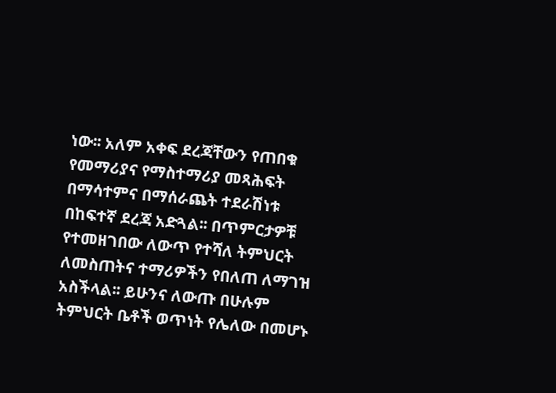ነው፡፡ አለም አቀፍ ደረጃቸውን የጠበቁ የመማሪያና የማስተማሪያ መጻሕፍት በማሳተምና በማሰራጨት ተደራሽነቱ በከፍተኛ ደረጃ አድጓል፡፡ በጥምርታዎቹ የተመዘገበው ለውጥ የተሻለ ትምህርት ለመስጠትና ተማሪዎችን የበለጠ ለማገዝ አስችላል፡፡ ይሁንና ለውጡ በሁሉም ትምህርት ቤቶች ወጥነት የሌለው በመሆኑ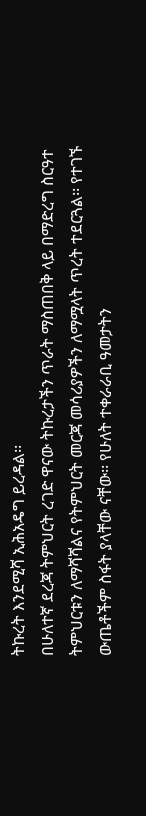ትኩረት እንደሚሻ ኢሕአዴግ ይረዳል፡፡
በሁለተኛ ደረጃ ትምህርት ረገድ ዋናው ትኩረታችን ጥራት ማስጠበቅ ላይ በማድረግ ስርዓተ ትምህርቱን ለማሻሻልና የትምህርት መርጃ መሳሪያዎችን ለማሟላት ጥረት ተደርጓል፡፡ የተገኙ ውጤቶችም ስፋት ያላቸው ናቸው፡፡ የሁለት ተቀራራቢ ዓመታትን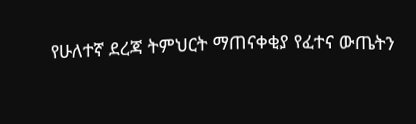የሁለተኛ ደረጃ ትምህርት ማጠናቀቂያ የፈተና ውጤትን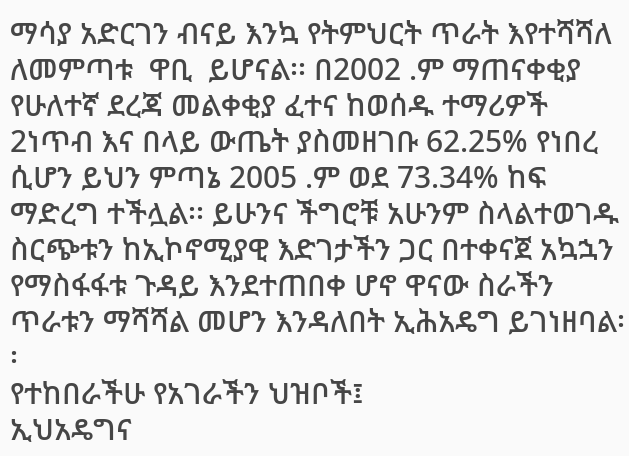ማሳያ አድርገን ብናይ እንኳ የትምህርት ጥራት እየተሻሻለ ለመምጣቱ  ዋቢ  ይሆናል፡፡ በ2002 .ም ማጠናቀቂያ የሁለተኛ ደረጃ መልቀቂያ ፈተና ከወሰዱ ተማሪዎች 2ነጥብ እና በላይ ውጤት ያስመዘገቡ 62.25% የነበረ ሲሆን ይህን ምጣኔ 2005 .ም ወደ 73.34% ከፍ ማድረግ ተችሏል፡፡ ይሁንና ችግሮቹ አሁንም ስላልተወገዱ ስርጭቱን ከኢኮኖሚያዊ እድገታችን ጋር በተቀናጀ አኳኋን የማስፋፋቱ ጉዳይ እንደተጠበቀ ሆኖ ዋናው ስራችን ጥራቱን ማሻሻል መሆን እንዳለበት ኢሕአዴግ ይገነዘባል፡፡
የተከበራችሁ የአገራችን ህዝቦች፤
ኢህአዴግና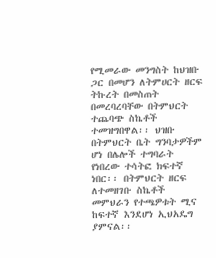የሚመራው መንግስት ከህዝቡ ጋር በመሆን ለትምሀርት ዘርፍ ትኩረት በመስጠት በመረባረባቸው በትምህርት ተጨባጭ ስኬቶች ተመዝግበዋል፡፡ ህዝቡ በትምህርት ቤት ግንባታዎችም ሆነ በሌሎች ተግባራት የነበረው ተሳትፎ ክፍተኛ ነበር፡፡ በትምህርት ዘርፍ ለተመዘገቡ ስኬቶች መምህራን የተጫዎቱት ሚና ከፍተኛ እንደሆነ ኢህአዴግ ያምናል፡፡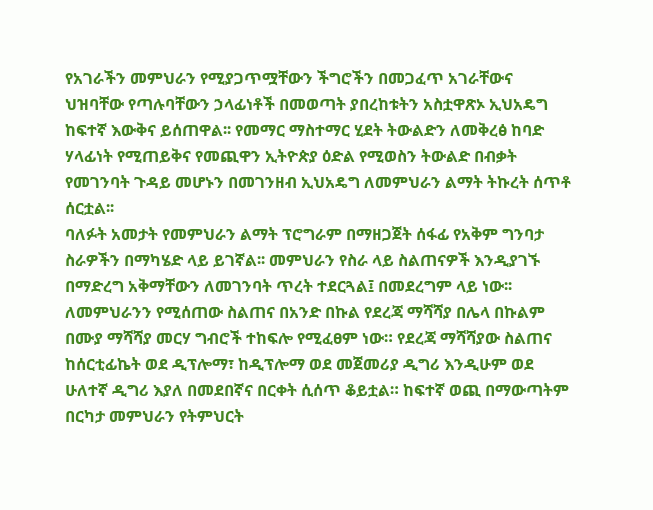የአገራችን መምህራን የሚያጋጥሟቸውን ችግሮችን በመጋፈጥ አገራቸውና ህዝባቸው የጣሉባቸውን ኃላፊነቶች በመወጣት ያበረከቱትን አስቷዋጽኦ ኢህአዴግ ከፍተኛ እውቅና ይሰጠዋል፡፡ የመማር ማስተማር ሂደት ትውልድን ለመቅረፅ ከባድ ሃላፊነት የሚጠይቅና የመጪዋን ኢትዮጵያ ዕድል የሚወስን ትውልድ በብቃት የመገንባት ጉዳይ መሆኑን በመገንዘብ ኢህአዴግ ለመምህራን ልማት ትኩረት ሰጥቶ ሰርቷል፡፡
ባለፉት አመታት የመምህራን ልማት ፕሮግራም በማዘጋጀት ሰፋፊ የአቅም ግንባታ ስራዎችን በማካሄድ ላይ ይገኛል፡፡ መምህራን የስራ ላይ ስልጠናዎች እንዲያገኙ በማድረግ አቅማቸውን ለመገንባት ጥረት ተደርጓል፤ በመደረግም ላይ ነው፡፡ ለመምህራንን የሚሰጠው ስልጠና በአንድ በኩል የደረጃ ማሻሻያ በሌላ በኩልም በሙያ ማሻሻያ መርሃ ግብሮች ተከፍሎ የሚፈፀም ነው። የደረጃ ማሻሻያው ስልጠና ከሰርቲፊኬት ወደ ዲፕሎማ፣ ከዲፕሎማ ወደ መጀመሪያ ዲግሪ እንዲሁም ወደ ሁለተኛ ዲግሪ እያለ በመደበኛና በርቀት ሲሰጥ ቆይቷል። ከፍተኛ ወጪ በማውጣትም በርካታ መምህራን የትምህርት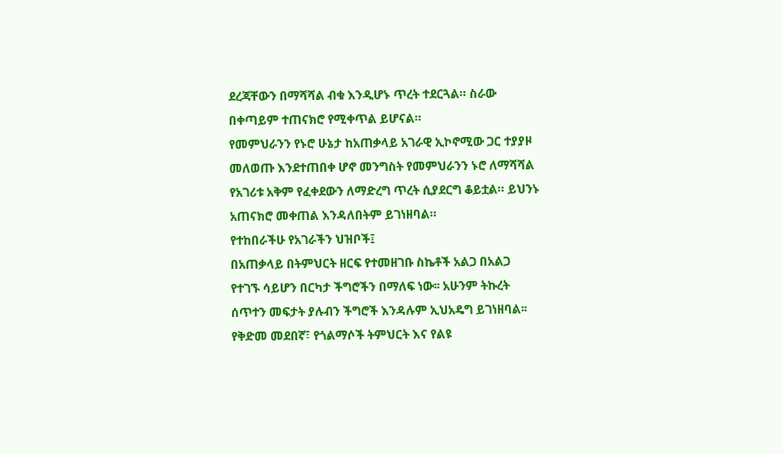ደረጃቸውን በማሻሻል ብቁ እንዲሆኑ ጥረት ተደርጓል። ስራው በቀጣይም ተጠናክሮ የሚቀጥል ይሆናል።
የመምህራንን የኑሮ ሁኔታ ከአጠቃላይ አገራዊ ኢኮኖሚው ጋር ተያያዞ መለወጡ እንደተጠበቀ ሆኖ መንግስት የመምህራንን ኑሮ ለማሻሻል የአገሪቱ አቅም የፈቀደውን ለማድረግ ጥረት ሲያደርግ ቆይቷል። ይህንኑ አጠናክሮ መቀጠል እንዳለበትም ይገነዘባል።
የተከበራችሁ የአገራችን ህዝቦች፤
በአጠቃላይ በትምህርት ዘርፍ የተመዘገቡ ስኬቶች አልጋ በአልጋ የተገኙ ሳይሆን በርካታ ችግሮችን በማለፍ ነው፡፡ አሁንም ትኩረት ሰጥተን መፍታት ያሉብን ችግሮች እንዳሉም ኢህአዴግ ይገነዘባል፡፡ የቅድመ መደበኛ፣ የጎልማሶች ትምህርት እና የልዩ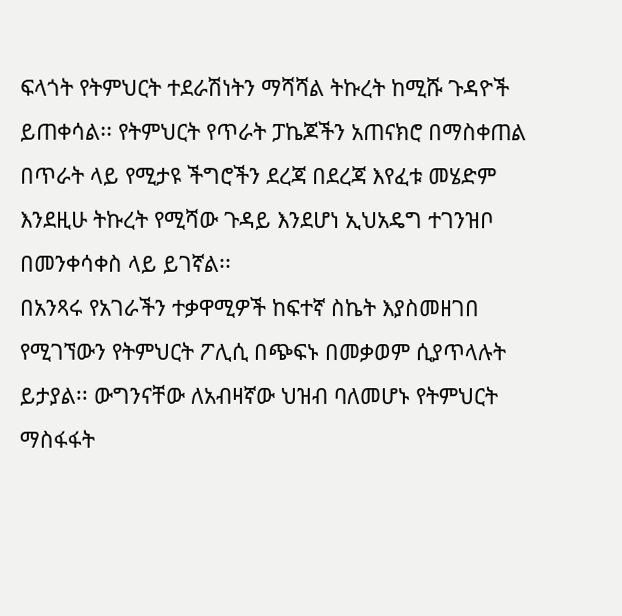ፍላጎት የትምህርት ተደራሽነትን ማሻሻል ትኩረት ከሚሹ ጉዳዮች ይጠቀሳል፡፡ የትምህርት የጥራት ፓኬጆችን አጠናክሮ በማስቀጠል በጥራት ላይ የሚታዩ ችግሮችን ደረጃ በደረጃ እየፈቱ መሄድም እንደዚሁ ትኩረት የሚሻው ጉዳይ እንደሆነ ኢህአዴግ ተገንዝቦ በመንቀሳቀስ ላይ ይገኛል፡፡
በአንጻሩ የአገራችን ተቃዋሚዎች ከፍተኛ ስኬት እያስመዘገበ የሚገኘውን የትምህርት ፖሊሲ በጭፍኑ በመቃወም ሲያጥላሉት ይታያል፡፡ ውግንናቸው ለአብዛኛው ህዝብ ባለመሆኑ የትምህርት ማስፋፋት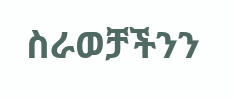ስራወቻችንን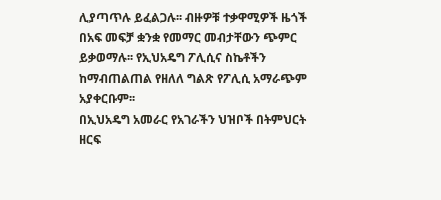ሊያጣጥሉ ይፈልጋሉ፡፡ ብዙዎቹ ተቃዋሚዎች ዜጎች በአፍ መፍቻ ቋንቋ የመማር መብታቸውን ጭምር ይቃወማሉ፡፡ የኢህአዴግ ፖሊሲና ስኬቶችን ከማብጠልጠል የዘለለ ግልጽ የፖሊሲ አማራጭም አያቀርቡም፡፡
በኢህአዴግ አመራር የአገራችን ህዝቦች በትምህርት ዘርፍ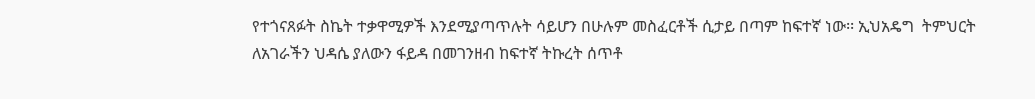የተጎናጸፉት ስኬት ተቃዋሚዎች እንደሚያጣጥሉት ሳይሆን በሁሉም መስፈርቶች ሲታይ በጣም ከፍተኛ ነው፡፡ ኢህአዴግ  ትምህርት ለአገራችን ህዳሴ ያለውን ፋይዳ በመገንዘብ ከፍተኛ ትኩረት ሰጥቶ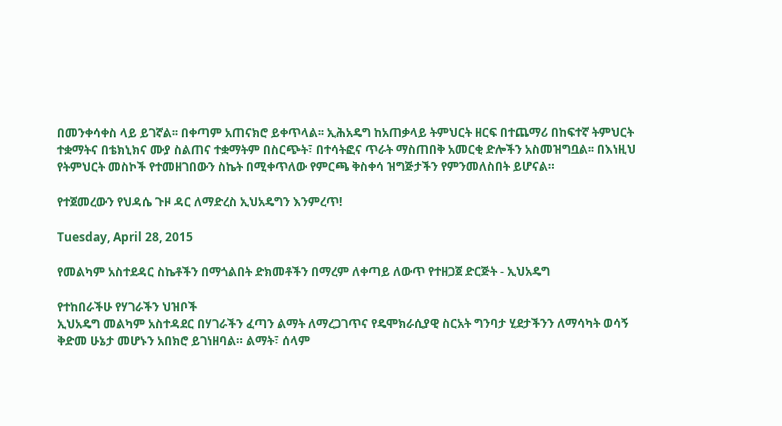በመንቀሳቀስ ላይ ይገኛል፡፡ በቀጣም አጠናክሮ ይቀጥላል፡፡ ኢሕአዴግ ከአጠቃላይ ትምህርት ዘርፍ በተጨማሪ በከፍተኛ ትምህርት ተቋማትና በቴክኒክና ሙያ ስልጠና ተቋማትም በስርጭት፣ በተሳትፎና ጥራት ማስጠበቅ አመርቂ ድሎችን አስመዝግቧል፡፡ በእነዚህ የትምህርት መስኮች የተመዘገበውን ስኬት በሚቀጥለው የምርጫ ቅስቀሳ ዝግጅታችን የምንመለስበት ይሆናል።

የተጀመረውን የህዳሴ ጉዞ ዳር ለማድረስ ኢህአዴግን እንምረጥ!

Tuesday, April 28, 2015

የመልካም አስተደዳር ስኬቶችን በማጎልበት ድክመቶችን በማረም ለቀጣይ ለውጥ የተዘጋጀ ድርጅት - ኢህአዴግ

የተከበራችሁ የሃገራችን ህዝቦች
ኢህአዴግ መልካም አስተዳደር በሃገራችን ፈጣን ልማት ለማረጋገጥና የዴሞክራሲያዊ ስርአት ግንባታ ሂደታችንን ለማሳካት ወሳኝ ቅድመ ሁኔታ መሆኑን አበክሮ ይገነዘባል። ልማት፣ ሰላም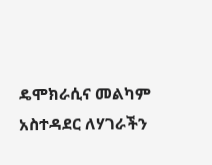ዴሞክራሲና መልካም አስተዳደር ለሃገራችን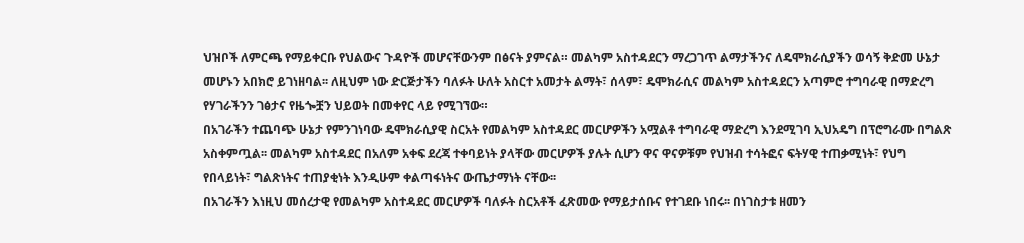ህዝቦች ለምርጫ የማይቀርቡ የህልውና ጉዳዮች መሆናቸውንም በፅናት ያምናል። መልካም አስተዳደርን ማረጋገጥ ልማታችንና ለዴሞክራሲያችን ወሳኝ ቅድመ ሁኔታ መሆኑን አበክሮ ይገነዘባል፡፡ ለዚህም ነው ድርጅታችን ባለፉት ሁለት አስርተ አመታት ልማት፣ ሰላም፣ ዴሞክራሲና መልካም አስተዳደርን አጣምሮ ተግባራዊ በማድረግ የሃገራችንን ገፅታና የዜጐቿን ህይወት በመቀየር ላይ የሚገኘው።
በአገራችን ተጨባጭ ሁኔታ የምንገነባው ዴሞክራሲያዊ ስርአት የመልካም አስተዳደር መርሆዎችን አሟልቶ ተግባራዊ ማድረግ እንደሚገባ ኢህአዴግ በፕሮግራሙ በግልጽ አስቀምጧል፡፡ መልካም አስተዳደር በአለም አቀፍ ደረጃ ተቀባይነት ያላቸው መርሆዎች ያሉት ሲሆን ዋና ዋናዎቹም የህዝብ ተሳትፎና ፍትሃዊ ተጠቃሚነት፣ የህግ የበላይነት፣ ግልጽነትና ተጠያቂነት እንዲሁም ቀልጣፋነትና ውጤታማነት ናቸው፡፡
በአገራችን እነዚህ መሰረታዊ የመልካም አስተዳደር መርሆዎች ባለፉት ስርአቶች ፈጽመው የማይታሰቡና የተገደቡ ነበሩ፡፡ በነገስታቱ ዘመን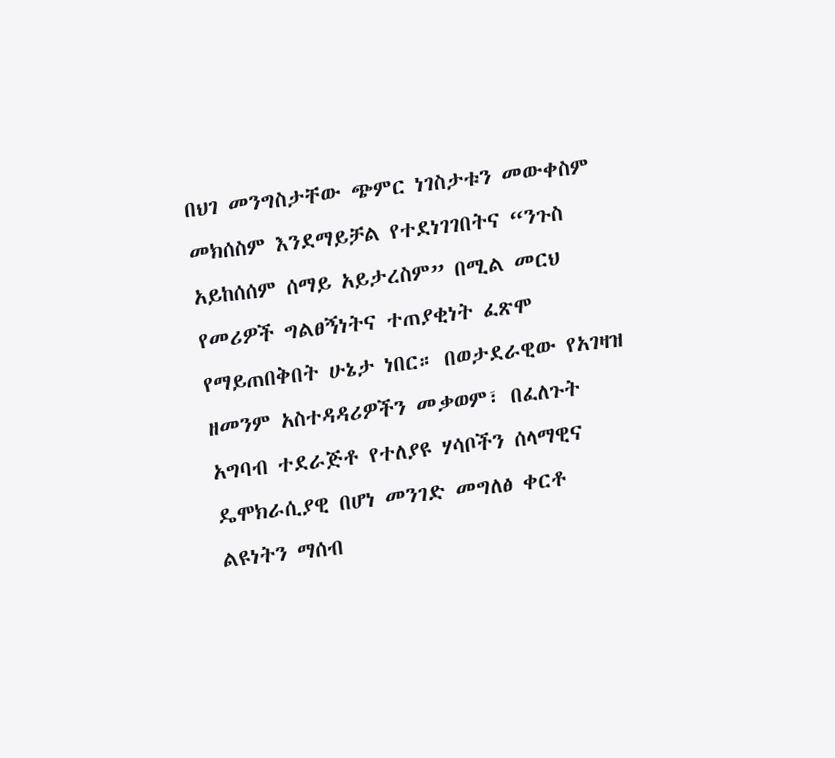በህገ መንግስታቸው ጭምር ነገስታቱን መውቀስም መክሰስም እንደማይቻል የተደነገገበትና “ንጉስ አይከሰሰም ሰማይ አይታረስም” በሚል መርህ የመሪዎች ግልፀኝነትና ተጠያቂነት ፈጽሞ የማይጠበቅበት ሁኔታ ነበር። በወታደራዊው የአገዛዝ ዘመንም አስተዳዳሪዎችን መቃወም፣ በፈለጉት አግባብ ተደራጅቶ የተለያዩ ሃሳቦችን ሰላማዊና ዴሞክራሲያዊ በሆነ መንገድ መግለፅ ቀርቶ ልዩነትን ማሰብ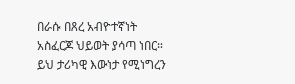በራሱ በጸረ አብዮተኛነት አስፈርጆ ህይወት ያሳጣ ነበር። ይህ ታሪካዊ እውነታ የሚነግረን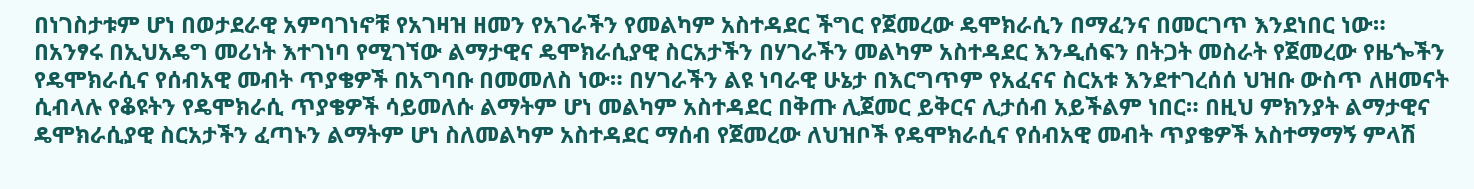በነገስታቱም ሆነ በወታደራዊ አምባገነኖቹ የአገዛዝ ዘመን የአገራችን የመልካም አስተዳደር ችግር የጀመረው ዴሞክራሲን በማፈንና በመርገጥ እንደነበር ነው።
በአንፃሩ በኢህአዴግ መሪነት እተገነባ የሚገኘው ልማታዊና ዴሞክራሲያዊ ስርአታችን በሃገራችን መልካም አስተዳደር እንዲሰፍን በትጋት መስራት የጀመረው የዜጐችን የዴሞክራሲና የሰብአዊ መብት ጥያቄዎች በአግባቡ በመመለስ ነው። በሃገራችን ልዩ ነባራዊ ሁኔታ በእርግጥም የአፈናና ስርአቱ እንደተገረሰሰ ህዝቡ ውስጥ ለዘመናት ሲብላሉ የቆዩትን የዴሞክራሲ ጥያቄዎች ሳይመለሱ ልማትም ሆነ መልካም አስተዳደር በቅጡ ሊጀመር ይቅርና ሊታሰብ አይችልም ነበር። በዚህ ምክንያት ልማታዊና ዴሞክራሲያዊ ስርአታችን ፈጣኑን ልማትም ሆነ ስለመልካም አስተዳደር ማሰብ የጀመረው ለህዝቦች የዴሞክራሲና የሰብአዊ መብት ጥያቄዎች አስተማማኝ ምላሽ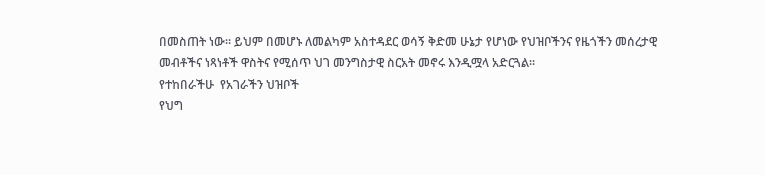በመስጠት ነው። ይህም በመሆኑ ለመልካም አስተዳደር ወሳኝ ቅድመ ሁኔታ የሆነው የህዝቦችንና የዜጎችን መሰረታዊ መብቶችና ነጻነቶች ዋስትና የሚሰጥ ህገ መንግስታዊ ስርአት መኖሩ እንዲሟላ አድርጓል፡፡
የተከበራችሁ  የአገራችን ህዝቦች
የህግ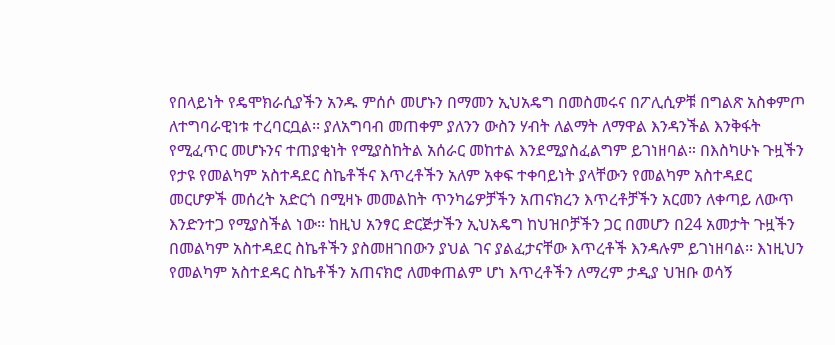የበላይነት የዴሞክራሲያችን አንዱ ምሰሶ መሆኑን በማመን ኢህአዴግ በመስመሩና በፖሊሲዎቹ በግልጽ አስቀምጦ ለተግባራዊነቱ ተረባርቧል፡፡ ያለአግባብ መጠቀም ያለንን ውስን ሃብት ለልማት ለማዋል እንዳንችል እንቅፋት የሚፈጥር መሆኑንና ተጠያቂነት የሚያስከትል አሰራር መከተል እንደሚያስፈልግም ይገነዘባል። በእስካሁኑ ጉዟችን የታዩ የመልካም አስተዳደር ስኬቶችና እጥረቶችን አለም አቀፍ ተቀባይነት ያላቸውን የመልካም አስተዳደር መርሆዎች መሰረት አድርጎ በሚዛኑ መመልከት ጥንካሬዎቻችን አጠናክረን እጥረቶቻችን አርመን ለቀጣይ ለውጥ እንድንተጋ የሚያስችል ነው፡፡ ከዚህ አንፃር ድርጅታችን ኢህአዴግ ከህዝቦቻችን ጋር በመሆን በ24 አመታት ጉዟችን በመልካም አስተዳደር ስኬቶችን ያስመዘገበውን ያህል ገና ያልፈታናቸው እጥረቶች እንዳሉም ይገነዘባል፡፡ እነዚህን የመልካም አስተደዳር ስኬቶችን አጠናክሮ ለመቀጠልም ሆነ እጥረቶችን ለማረም ታዲያ ህዝቡ ወሳኝ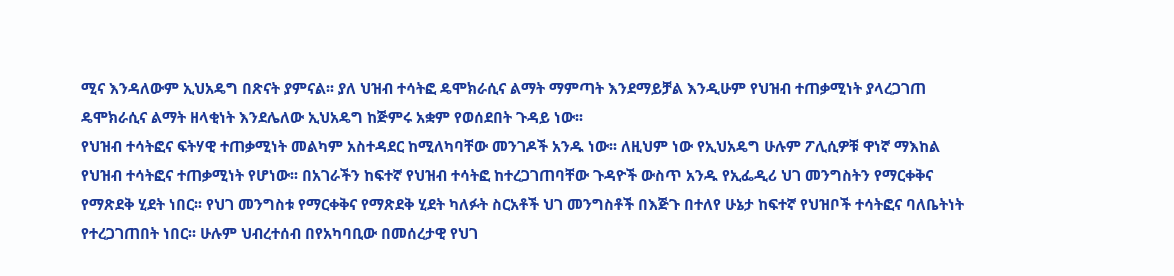ሚና እንዳለውም ኢህአዴግ በጽናት ያምናል፡፡ ያለ ህዝብ ተሳትፎ ዴሞክራሲና ልማት ማምጣት እንደማይቻል እንዲሁም የህዝብ ተጠቃሚነት ያላረጋገጠ ዴሞክራሲና ልማት ዘላቂነት እንደሌለው ኢህአዴግ ከጅምሩ አቋም የወሰደበት ጉዳይ ነው፡፡
የህዝብ ተሳትፎና ፍትሃዊ ተጠቃሚነት መልካም አስተዳደር ከሚለካባቸው መንገዶች አንዱ ነው፡፡ ለዚህም ነው የኢህአዴግ ሁሉም ፖሊሲዎቹ ዋነኛ ማእከል የህዝብ ተሳትፎና ተጠቃሚነት የሆነው፡፡ በአገራችን ከፍተኛ የህዝብ ተሳትፎ ከተረጋገጠባቸው ጉዳዮች ውስጥ አንዱ የኢፌዲሪ ህገ መንግስትን የማርቀቅና የማጽደቅ ሂደት ነበር፡፡ የህገ መንግስቱ የማርቀቅና የማጽደቅ ሂደት ካለፉት ስርአቶች ህገ መንግስቶች በእጅጉ በተለየ ሁኔታ ከፍተኛ የህዝቦች ተሳትፎና ባለቤትነት የተረጋገጠበት ነበር፡፡ ሁሉም ህብረተሰብ በየአካባቢው በመሰረታዊ የህገ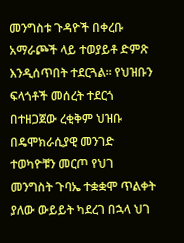መንግስቱ ጉዳዮች በቀረቡ አማራጮች ላይ ተወያይቶ ድምጽ እንዲሰጥበት ተደርጓል፡፡ የህዝቡን ፍላጎቶች መሰረት ተደርጎ በተዘጋጀው ረቂቅም ህዝቡ በዴሞክራሲያዊ መንገድ ተወካዮቹን መርጦ የህገ መንግስት ጉባኤ ተቋቋሞ ጥልቀት ያለው ውይይት ካደረገ በኋላ ህገ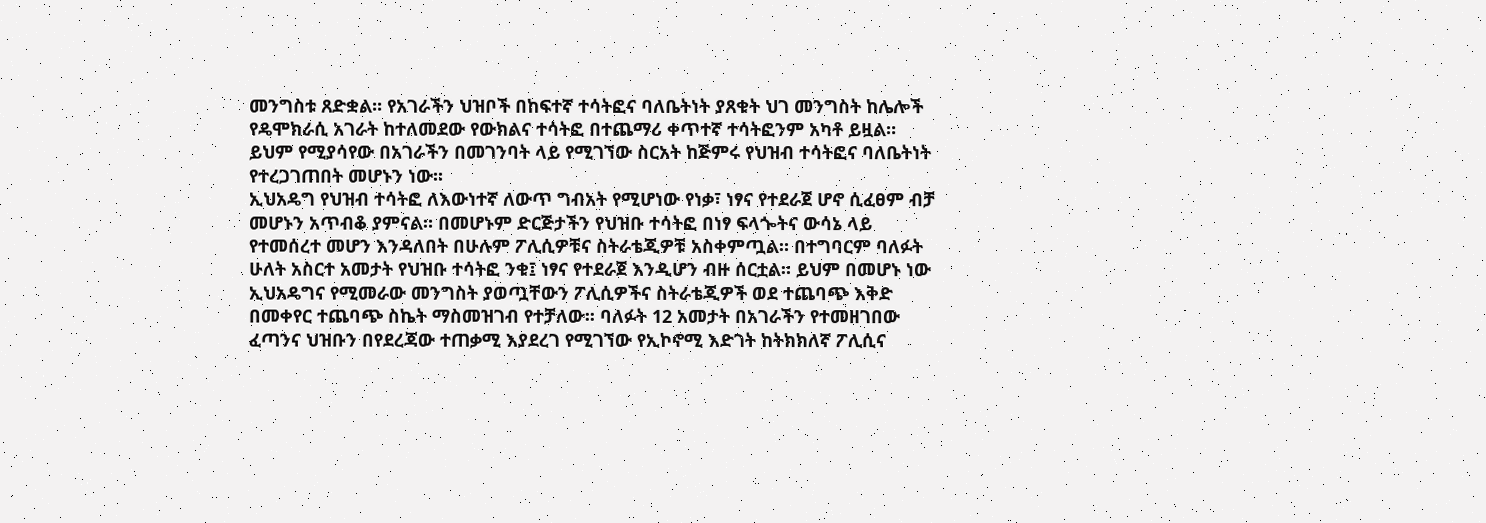መንግስቱ ጸድቋል፡፡ የአገራችን ህዝቦች በከፍተኛ ተሳትፎና ባለቤትነት ያጸቁት ህገ መንግስት ከሌሎች የዴሞክራሲ አገራት ከተለመደው የውክልና ተሳትፎ በተጨማሪ ቀጥተኛ ተሳትፎንም አካቶ ይዟል። ይህም የሚያሳየው በአገራችን በመገንባት ላይ የሚገኘው ስርአት ከጅምሩ የህዝብ ተሳትፎና ባለቤትነት የተረጋገጠበት መሆኑን ነው፡፡
ኢህአዴግ የህዝብ ተሳትፎ ለእውነተኛ ለውጥ ግብአት የሚሆነው የነቃ፣ ነፃና የተደራጀ ሆኖ ሲፈፀም ብቻ መሆኑን አጥብቆ ያምናል። በመሆኑም ድርጅታችን የህዝቡ ተሳትፎ በነፃ ፍላጐትና ውሳኔ ላይ የተመሰረተ መሆን እንዳለበት በሁሉም ፖሊሲዎቹና ስትራቴጂዎቹ አስቀምጧል። በተግባርም ባለፉት ሁለት አስርተ አመታት የህዝቡ ተሳትፎ ንቁ፤ ነፃና የተደራጀ እንዲሆን ብዙ ሰርቷል። ይህም በመሆኑ ነው ኢህአዴግና የሚመራው መንግስት ያወጧቸውን ፖሊሲዎችና ስትራቴጂዎች ወደ ተጨባጭ እቅድ በመቀየር ተጨባጭ ስኬት ማስመዝገብ የተቻለው፡፡ ባለፉት 12 አመታት በአገራችን የተመዘገበው ፈጣንና ህዝቡን በየደረጃው ተጠቃሚ እያደረገ የሚገኘው የኢኮኖሚ እድገት ከትክክለኛ ፖሊሲና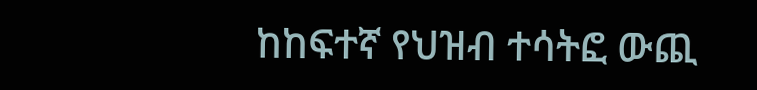ከከፍተኛ የህዝብ ተሳትፎ ውጪ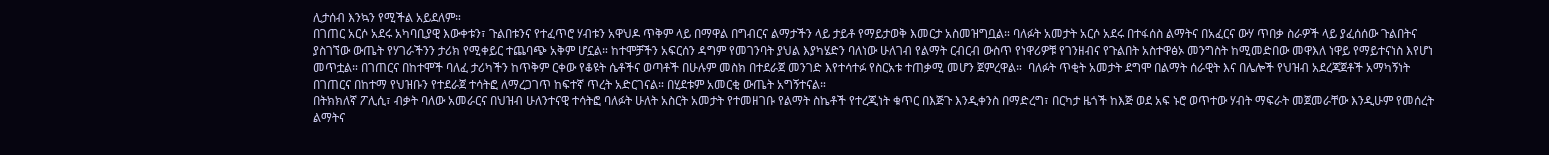ሊታሰብ እንኳን የሚችል አይደለም።
በገጠር አርሶ አደሩ አካባቢያዊ እውቀቱን፣ ጉልበቱንና የተፈጥሮ ሃብቱን አዋህዶ ጥቅም ላይ በማዋል በግብርና ልማታችን ላይ ታይቶ የማይታወቅ እመርታ አስመዝግቧል። ባለፉት አመታት አርሶ አደሩ በተፋሰስ ልማትና በአፈርና ውሃ ጥበቃ ስራዎች ላይ ያፈሰሰው ጉልበትና ያስገኘው ውጤት የሃገራችንን ታሪክ የሚቀይር ተጨባጭ አቅም ሆኗል። ከተሞቻችን አፍርሰን ዳግም የመገንባት ያህል እያካሄድን ባለነው ሁለገብ የልማት ርብርብ ውስጥ የነዋሪዎቹ የገንዘብና የጉልበት አስተዋፅኦ መንግስት ከሚመድበው መዋእለ ነዋይ የማይተናነስ እየሆነ መጥቷል። በገጠርና በከተሞች ባለፈ ታሪካችን ከጥቅም ርቀው የቆዩት ሴቶችና ወጣቶች በሁሉም መስክ በተደራጀ መንገድ እየተሳተፉ የስርአቱ ተጠቃሚ መሆን ጀምረዋል።  ባለፉት ጥቂት አመታት ደግሞ በልማት ሰራዊት እና በሌሎች የህዝብ አደረጃጀቶች አማካኝነት በገጠርና በከተማ የህዝቡን የተደራጀ ተሳትፎ ለማረጋገጥ ከፍተኛ ጥረት አድርገናል። በሂደቱም አመርቂ ውጤት አግኝተናል።
በትክክለኛ ፖሊሲ፣ ብቃት ባለው አመራርና በህዝብ ሁለንተናዊ ተሳትፎ ባለፉት ሁለት አስርት አመታት የተመዘገቡ የልማት ስኬቶች የተረጂነት ቁጥር በእጅጉ እንዲቀንስ በማድረግ፣ በርካታ ዜጎች ከእጅ ወደ አፍ ኑሮ ወጥተው ሃብት ማፍራት መጀመራቸው እንዲሁም የመሰረት ልማትና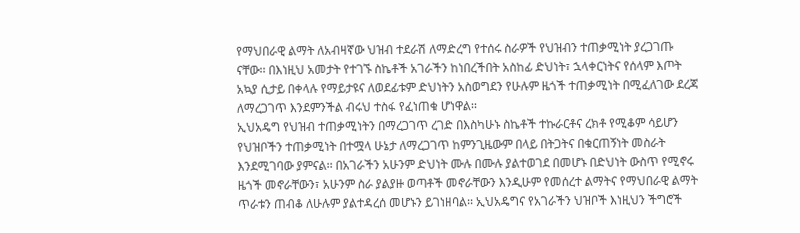የማህበራዊ ልማት ለአብዛኛው ህዝብ ተደራሽ ለማድረግ የተሰሩ ስራዎች የህዝብን ተጠቃሚነት ያረጋገጡ ናቸው፡፡ በእነዚህ አመታት የተገኙ ስኬቶች አገራችን ከነበረችበት አስከፊ ድህነት፣ ኋላቀርነትና የሰላም እጦት አኳያ ሲታይ በቀላሉ የማይታዩና ለወደፊቱም ድህነትን አስወግደን የሁሉም ዜጎች ተጠቃሚነት በሚፈለገው ደረጃ ለማረጋገጥ እንደምንችል ብሩህ ተስፋ የፈነጠቁ ሆነዋል፡፡
ኢህአዴግ የህዝብ ተጠቃሚነትን በማረጋገጥ ረገድ በእስካሁኑ ስኬቶች ተኩራርቶና ረክቶ የሚቆም ሳይሆን የህዝቦችን ተጠቃሚነት በተሟላ ሁኔታ ለማረጋገጥ ከምንጊዜውም በላይ በትጋትና በቁርጠኝነት መስራት እንደሚገባው ያምናል፡፡ በአገራችን አሁንም ድህነት ሙሉ በሙሉ ያልተወገደ በመሆኑ በድህነት ውስጥ የሚኖሩ ዜጎች መኖራቸውን፣ አሁንም ስራ ያልያዙ ወጣቶች መኖራቸውን እንዲሁም የመሰረተ ልማትና የማህበራዊ ልማት ጥራቱን ጠብቆ ለሁሉም ያልተዳረሰ መሆኑን ይገነዘባል፡፡ ኢህአዴግና የአገራችን ህዝቦች እነዚህን ችግሮች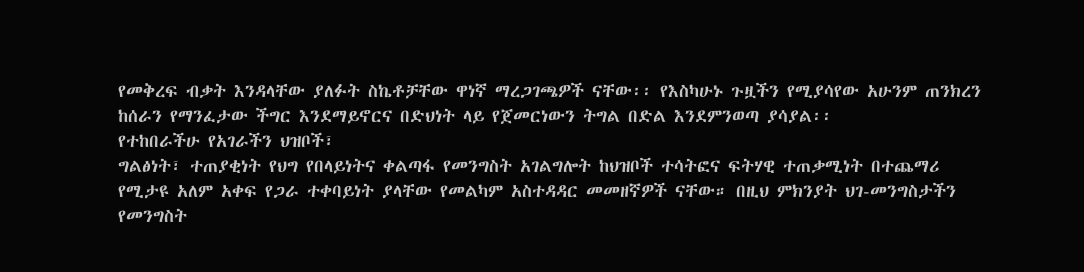የመቅረፍ ብቃት እንዳላቸው ያለፉት ስኬቶቻቸው ዋነኛ ማረጋገጫዎች ናቸው፡፡ የእስካሁኑ ጉዟችን የሚያሳየው አሁንም ጠንክረን ከሰራን የማንፈታው ችግር እንደማይኖርና በድህነት ላይ የጀመርነውን ትግል በድል እንደምንወጣ ያሳያል፡፡
የተከበራችሁ የአገራችን ህዝቦች፣
ግልፅነት፣ ተጠያቂነት የህግ የበላይነትና ቀልጣፋ የመንግስት አገልግሎት ከህዝቦች ተሳትፎና ፍትሃዊ ተጠቃሚነት በተጨማሪ የሚታዩ አለም አቀፍ የጋራ ተቀባይነት ያላቸው የመልካም አስተዳዳር መመዘኛዎች ናቸው። በዚህ ምክንያት ህገ-መንግስታችን የመንግስት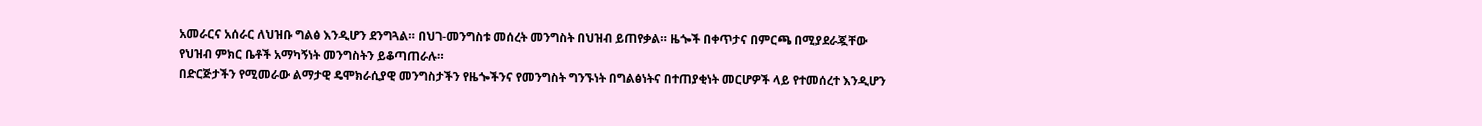አመራርና አሰራር ለህዝቡ ግልፅ እንዲሆን ደንግጓል። በህገ-መንግስቱ መሰረት መንግስት በህዝብ ይጠየቃል። ዜጐች በቀጥታና በምርጫ በሚያደራጇቸው የህዝብ ምክር ቤቶች አማካኝነት መንግስትን ይቆጣጠራሉ።
በድርጅታችን የሚመራው ልማታዊ ዴሞክራሲያዊ መንግስታችን የዜጐችንና የመንግስት ግንኙነት በግልፅነትና በተጠያቂነት መርሆዎች ላይ የተመሰረተ እንዲሆን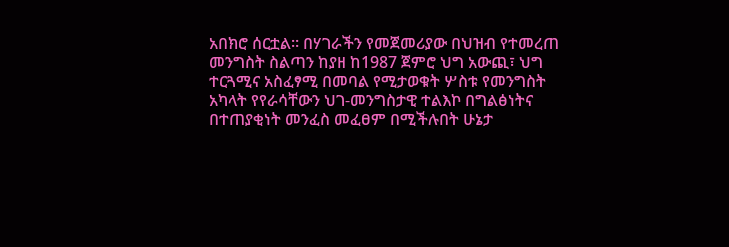አበክሮ ሰርቷል። በሃገራችን የመጀመሪያው በህዝብ የተመረጠ መንግስት ስልጣን ከያዘ ከ1987 ጀምሮ ህግ አውጪ፣ ህግ ተርጓሚና አስፈፃሚ በመባል የሚታወቁት ሦስቱ የመንግስት አካላት የየራሳቸውን ህገ-መንግስታዊ ተልእኮ በግልፅነትና በተጠያቂነት መንፈስ መፈፀም በሚችሉበት ሁኔታ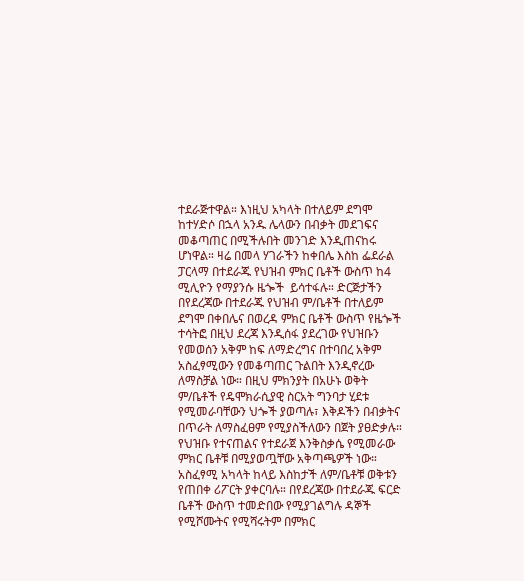ተደራጅተዋል። እነዚህ አካላት በተለይም ደግሞ ከተሃድሶ በኋላ አንዱ ሌላውን በብቃት መደገፍና መቆጣጠር በሚችሉበት መንገድ እንዲጠናከሩ ሆነዋል። ዛሬ በመላ ሃገራችን ከቀበሌ እስከ ፌደራል ፓርላማ በተደራጁ የህዝብ ምክር ቤቶች ውስጥ ከ4 ሚሊዮን የማያንሱ ዜጐች  ይሳተፋሉ። ድርጅታችን በየደረጃው በተደራጁ የህዝብ ም/ቤቶች በተለይም ደግሞ በቀበሌና በወረዳ ምክር ቤቶች ውስጥ የዜጐች ተሳትፎ በዚህ ደረጃ እንዲሰፋ ያደረገው የህዝቡን የመወሰን አቅም ከፍ ለማድረግና በተባበረ አቅም አስፈፃሚውን የመቆጣጠር ጉልበት እንዲኖረው ለማስቻል ነው። በዚህ ምክንያት በአሁኑ ወቅት ም/ቤቶች የዴሞክራሲያዊ ስርአት ግንባታ ሂደቱ የሚመራባቸውን ህጐች ያወጣሉ፣ እቅዶችን በብቃትና በጥራት ለማስፈፀም የሚያስችለውን በጀት ያፀድቃሉ። የህዝቡ የተናጠልና የተደራጀ እንቅስቃሴ የሚመራው ምክር ቤቶቹ በሚያወጧቸው አቅጣጫዎች ነው። አስፈፃሚ አካላት ከላይ እስከታች ለም/ቤቶቹ ወቅቱን የጠበቀ ሪፖርት ያቀርባሉ። በየደረጃው በተደራጁ ፍርድ ቤቶች ውስጥ ተመድበው የሚያገልግሉ ዳኞች የሚሾሙትና የሚሻሩትም በምክር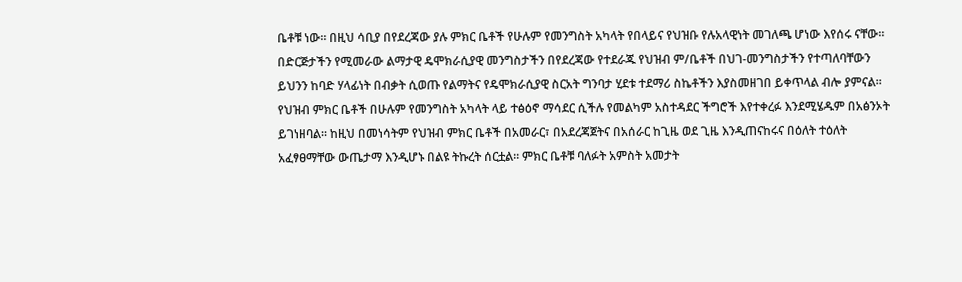ቤቶቹ ነው። በዚህ ሳቢያ በየደረጃው ያሉ ምክር ቤቶች የሁሉም የመንግስት አካላት የበላይና የህዝቡ የሉአላዊነት መገለጫ ሆነው እየሰሩ ናቸው።
በድርጅታችን የሚመራው ልማታዊ ዴሞክራሲያዊ መንግስታችን በየደረጃው የተደራጁ የህዝብ ም/ቤቶች በህገ-መንግስታችን የተጣለባቸውን ይህንን ከባድ ሃላፊነት በብቃት ሲወጡ የልማትና የዴሞክራሲያዊ ስርአት ግንባታ ሂደቱ ተደማሪ ስኬቶችን እያስመዘገበ ይቀጥላል ብሎ ያምናል። የህዝብ ምክር ቤቶች በሁሉም የመንግስት አካላት ላይ ተፅዕኖ ማሳደር ሲችሉ የመልካም አስተዳደር ችግሮች እየተቀረፉ እንደሚሄዱም በአፅንኦት ይገነዘባል። ከዚህ በመነሳትም የህዝብ ምክር ቤቶች በአመራር፣ በአደረጃጀትና በአሰራር ከጊዜ ወደ ጊዜ እንዲጠናከሩና በዕለት ተዕለት አፈፃፀማቸው ውጤታማ እንዲሆኑ በልዩ ትኩረት ሰርቷል። ምክር ቤቶቹ ባለፉት አምስት አመታት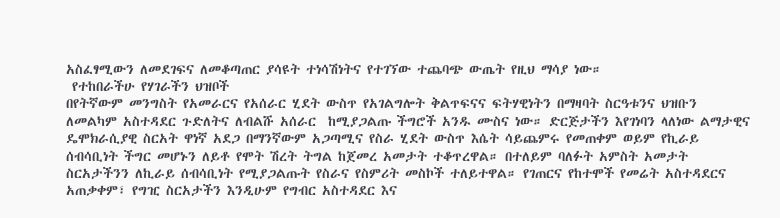አስፈፃሚውን ለመደገፍና ለመቆጣጠር ያሳዩት ተነሳሽነትና የተገኘው ተጨባጭ ውጤት የዚህ ማሳያ ነው።
 የተከበራችሁ የሃገራችን ህዝቦች
በየትኛውም መንግስት የአመራርና የአሰራር ሂደት ውስጥ የአገልግሎት ቅልጥፍናና ፍትሃዊነትን በማዛባት ስርዓቱንና ህዝቡን ለመልካም አስተዳደር ጉድለትና ለብልሹ አሰራር  ከሚያጋልጡ ችግሮች አንዱ ሙስና ነው። ድርጅታችን እየገነባን ላለነው ልማታዊና ዴሞክራሲያዊ ስርአት ዋነኛ አደጋ በማንኛውም አጋጣሚና የስራ ሂደት ውስጥ እሴት ሳይጨምሩ የመጠቀም ወይም የኪራይ ሰብሳቢነት ችግር መሆኑን ለይቶ የሞት ሽረት ትግል ከጀመረ አመታት ተቆጥረዋል። በተለይም ባለፉት አምስት አመታት ስርአታችንን ለኪራይ ሰብሳቢነት የሚያጋልጡት የስራና የስምሪት መስኮች ተለይተዋል። የገጠርና የከተሞች የመሬት አስተዳደርና አጠቃቀም፣ የግዢ ስርአታችን እንዲሁም የግብር አስተዳደር እና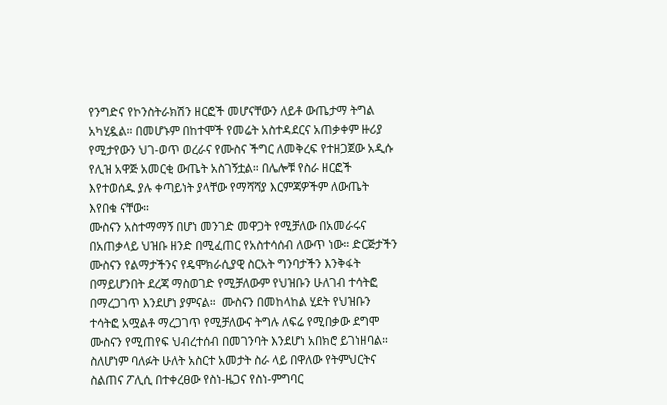የንግድና የኮንስትራክሽን ዘርፎች መሆናቸውን ለይቶ ውጤታማ ትግል አካሂዷል። በመሆኑም በከተሞች የመሬት አስተዳደርና አጠቃቀም ዙሪያ የሚታየውን ህገ-ወጥ ወረራና የሙስና ችግር ለመቅረፍ የተዘጋጀው አዲሱ የሊዝ አዋጅ አመርቂ ውጤት አስገኝቷል። በሌሎቹ የስራ ዘርፎች እየተወሰዱ ያሉ ቀጣይነት ያላቸው የማሻሻያ እርምጃዎችም ለውጤት እየበቁ ናቸው።
ሙስናን አስተማማኝ በሆነ መንገድ መዋጋት የሚቻለው በአመራሩና በአጠቃላይ ህዝቡ ዘንድ በሚፈጠር የአስተሳሰብ ለውጥ ነው። ድርጅታችን ሙስናን የልማታችንና የዴሞክራሲያዊ ስርአት ግንባታችን እንቅፋት በማይሆንበት ደረጃ ማስወገድ የሚቻለውም የህዝቡን ሁለገብ ተሳትፎ በማረጋገጥ እንደሆነ ያምናል።  ሙስናን በመከላከል ሂደት የህዝቡን ተሳትፎ አሟልቶ ማረጋገጥ የሚቻለውና ትግሉ ለፍሬ የሚበቃው ደግሞ ሙስናን የሚጠየፍ ህብረተሰብ በመገንባት እንደሆነ አበክሮ ይገነዘባል። ስለሆነም ባለፉት ሁለት አስርተ አመታት ስራ ላይ በዋለው የትምህርትና ስልጠና ፖሊሲ በተቀረፀው የስነ-ዜጋና የስነ-ምግባር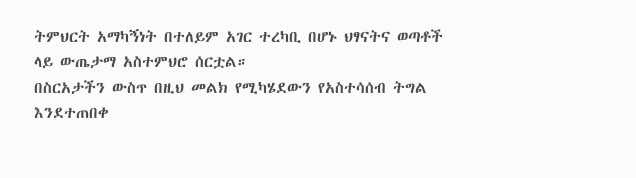ትምህርት አማካኝነት በተለይም አገር ተረካቢ በሆኑ ህፃናትና ወጣቶች ላይ ውጤታማ አስተምህሮ ሰርቷል።
በስርአታችን ውስጥ በዚህ መልክ የሚካሄደውን የአስተሳሰብ ትግል እንደተጠበቀ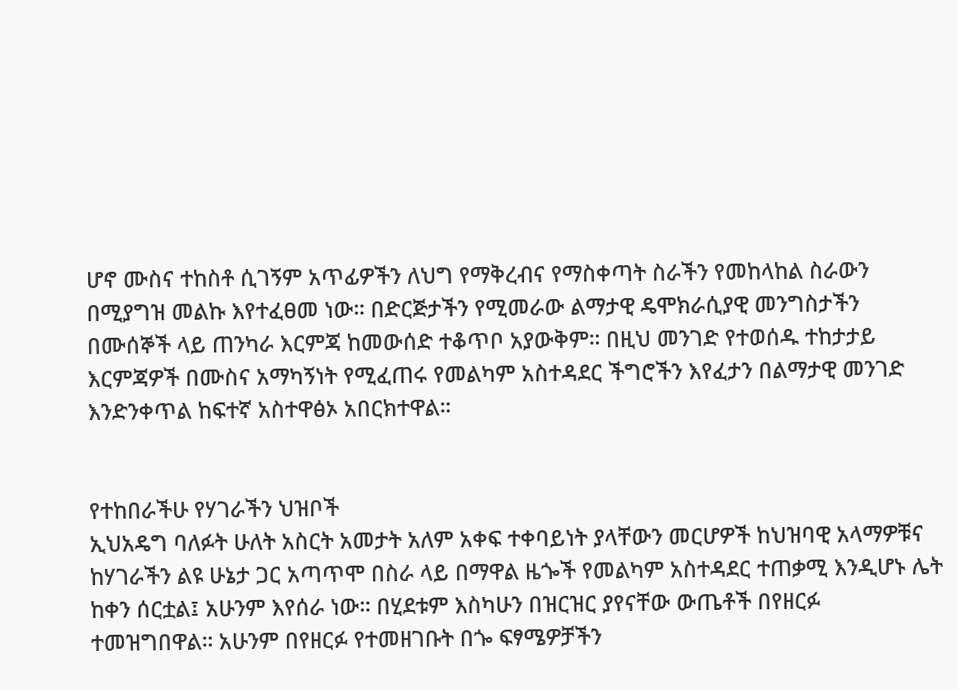ሆኖ ሙስና ተከስቶ ሲገኝም አጥፊዎችን ለህግ የማቅረብና የማስቀጣት ስራችን የመከላከል ስራውን በሚያግዝ መልኩ እየተፈፀመ ነው። በድርጅታችን የሚመራው ልማታዊ ዴሞክራሲያዊ መንግስታችን በሙሰኞች ላይ ጠንካራ እርምጃ ከመውሰድ ተቆጥቦ አያውቅም። በዚህ መንገድ የተወሰዱ ተከታታይ እርምጃዎች በሙስና አማካኝነት የሚፈጠሩ የመልካም አስተዳደር ችግሮችን እየፈታን በልማታዊ መንገድ እንድንቀጥል ከፍተኛ አስተዋፅኦ አበርክተዋል።


የተከበራችሁ የሃገራችን ህዝቦች
ኢህአዴግ ባለፉት ሁለት አስርት አመታት አለም አቀፍ ተቀባይነት ያላቸውን መርሆዎች ከህዝባዊ አላማዎቹና ከሃገራችን ልዩ ሁኔታ ጋር አጣጥሞ በስራ ላይ በማዋል ዜጐች የመልካም አስተዳደር ተጠቃሚ እንዲሆኑ ሌት ከቀን ሰርቷል፤ አሁንም እየሰራ ነው። በሂደቱም እስካሁን በዝርዝር ያየናቸው ውጤቶች በየዘርፉ ተመዝግበዋል። አሁንም በየዘርፉ የተመዘገቡት በጐ ፍፃሜዎቻችን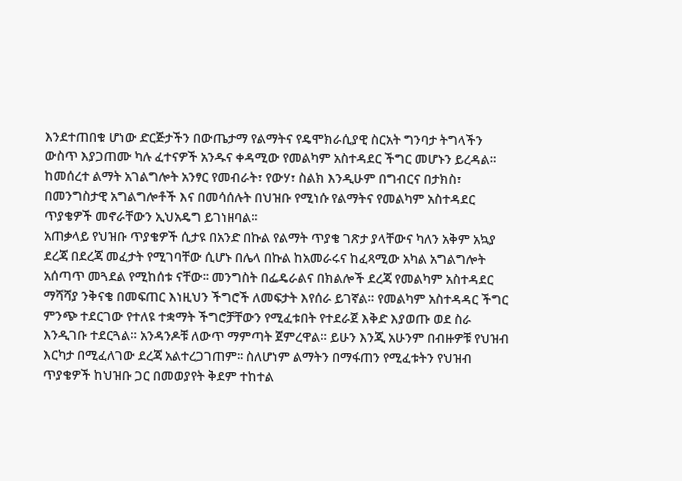እንደተጠበቁ ሆነው ድርጅታችን በውጤታማ የልማትና የዴሞክራሲያዊ ስርአት ግንባታ ትግላችን ውስጥ እያጋጠሙ ካሉ ፈተናዎች አንዱና ቀዳሚው የመልካም አስተዳደር ችግር መሆኑን ይረዳል። ከመሰረተ ልማት አገልግሎት አንፃር የመብራት፣ የውሃ፣ ስልክ እንዲሁም በግብርና በታክስ፣ በመንግስታዊ አግልግሎቶች እና በመሳሰሉት በህዝቡ የሚነሱ የልማትና የመልካም አስተዳደር ጥያቄዎች መኖራቸውን ኢህአዴግ ይገነዘባል፡፡
አጠቃላይ የህዝቡ ጥያቄዎች ሲታዩ በአንድ በኩል የልማት ጥያቄ ገጽታ ያላቸውና ካለን አቅም አኳያ ደረጃ በደረጃ መፈታት የሚገባቸው ሲሆኑ በሌላ በኩል ከአመራሩና ከፈጻሚው አካል አግልግሎት አሰጣጥ መጓደል የሚከሰቱ ናቸው፡፡ መንግስት በፌዴራልና በክልሎች ደረጃ የመልካም አስተዳደር ማሻሻያ ንቅናቄ በመፍጠር እነዚህን ችግሮች ለመፍታት እየሰራ ይገኛል። የመልካም አስተዳዳር ችግር ምንጭ ተደርገው የተለዩ ተቋማት ችግሮቻቸውን የሚፈቱበት የተደራጀ እቅድ እያወጡ ወደ ስራ እንዲገቡ ተደርጓል። አንዳንዶቹ ለውጥ ማምጣት ጀምረዋል። ይሁን እንጂ አሁንም በብዙዎቹ የህዝብ እርካታ በሚፈለገው ደረጃ አልተረጋገጠም፡፡ ስለሆነም ልማትን በማፋጠን የሚፈቱትን የህዝብ ጥያቄዎች ከህዝቡ ጋር በመወያየት ቅደም ተከተል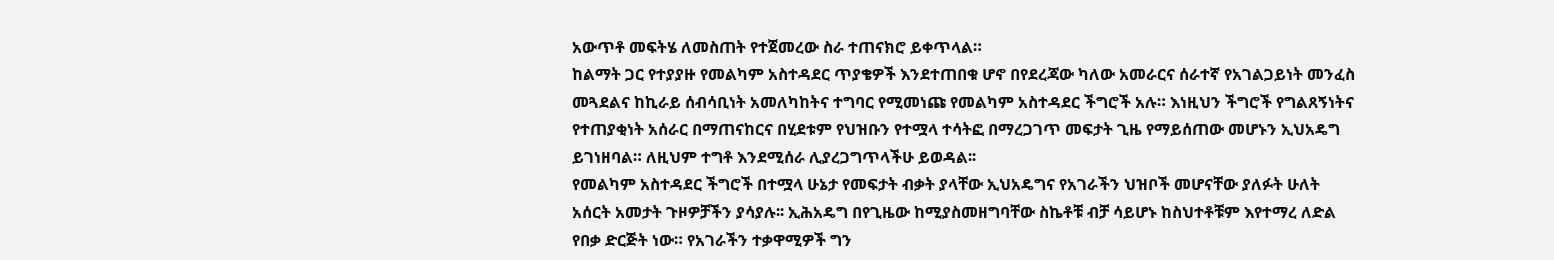አውጥቶ መፍትሄ ለመስጠት የተጀመረው ስራ ተጠናክሮ ይቀጥላል።
ከልማት ጋር የተያያዙ የመልካም አስተዳደር ጥያቄዎች እንደተጠበቁ ሆኖ በየደረጃው ካለው አመራርና ሰራተኛ የአገልጋይነት መንፈስ መጓደልና ከኪራይ ሰብሳቢነት አመለካከትና ተግባር የሚመነጩ የመልካም አስተዳደር ችግሮች አሉ። እነዚህን ችግሮች የግልጸኝነትና የተጠያቂነት አሰራር በማጠናከርና በሂደቱም የህዝቡን የተሟላ ተሳትፎ በማረጋገጥ መፍታት ጊዜ የማይሰጠው መሆኑን ኢህአዴግ ይገነዘባል። ለዚህም ተግቶ እንደሚሰራ ሊያረጋግጥላችሁ ይወዳል፡፡
የመልካም አስተዳደር ችግሮች በተሟላ ሁኔታ የመፍታት ብቃት ያላቸው ኢህአዴግና የአገራችን ህዝቦች መሆናቸው ያለፉት ሁለት አሰርት አመታት ጉዞዎቻችን ያሳያሉ፡፡ ኢሕአዴግ በየጊዜው ከሚያስመዘግባቸው ስኬቶቹ ብቻ ሳይሆኑ ከስህተቶቹም እየተማረ ለድል የበቃ ድርጅት ነው። የአገራችን ተቃዋሚዎች ግን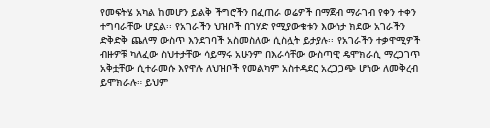የመፍትሄ አካል ከመሆን ይልቅ ችግሮችን በፈጠራ ወሬዎች በማጀብ ማራገብ የቀን ተቀን ተግባራቸው ሆኗል፡፡ የአገራችን ህዝቦች በገሃድ የሚያውቁቱን እውነታ ክደው አገራችን ድቅድቅ ጨለማ ውስጥ እንደገባች አስመስለው ሲስሏት ይታያሉ፡፡ የአገራችን ተቃዋሚዎች ብዙዎቹ ካለፈው ስህተታቸው ሳይማሩ አሁንም በእራሳቸው ውስጣዊ ዴሞክራሲ ማረጋገጥ አቅቷቸው ሲተራመሱ እየዋሉ ለህዝቦች የመልካም አስተዳደር አረጋጋጭ ሆነው ለመቅረብ ይሞክራሉ። ይህም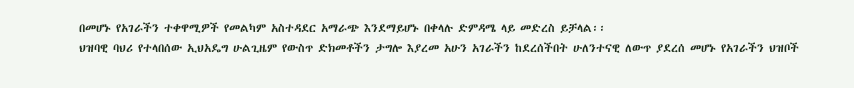በመሆኑ የአገራችን ተቀዋሚዎች የመልካም አስተዳደር አማራጭ እንደማይሆኑ በቀላሉ ድምዳሜ ላይ መድረስ ይቻላል፡፡
ህዝባዊ ባህሪ የተላበሰው ኢህአዴግ ሁልጊዜም የውስጥ ድክመቶችን ታግሎ እያረመ አሁን አገራችን ከደረሰችበት ሁለንተናዊ ለውጥ ያደረሰ መሆኑ የአገራችን ህዝቦች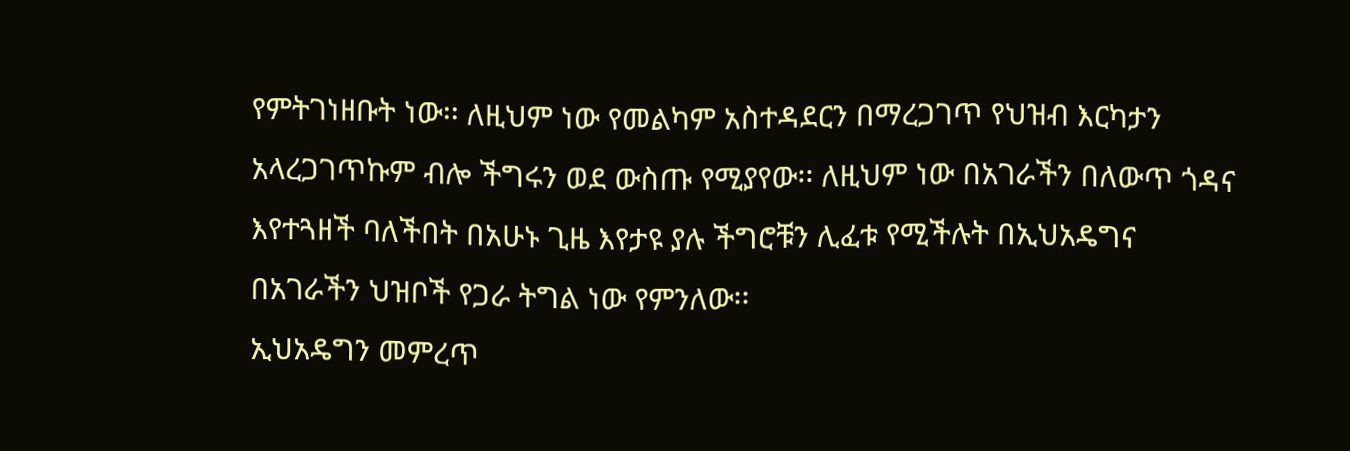የምትገነዘቡት ነው፡፡ ለዚህም ነው የመልካም አስተዳደርን በማረጋገጥ የህዝብ እርካታን አላረጋገጥኩም ብሎ ችግሩን ወደ ውስጡ የሚያየው፡፡ ለዚህም ነው በአገራችን በለውጥ ጎዳና እየተጓዘች ባለችበት በአሁኑ ጊዜ እየታዩ ያሉ ችግሮቹን ሊፈቱ የሚችሉት በኢህአዴግና በአገራችን ህዝቦች የጋራ ትግል ነው የምንለው፡፡
ኢህአዴግን መምረጥ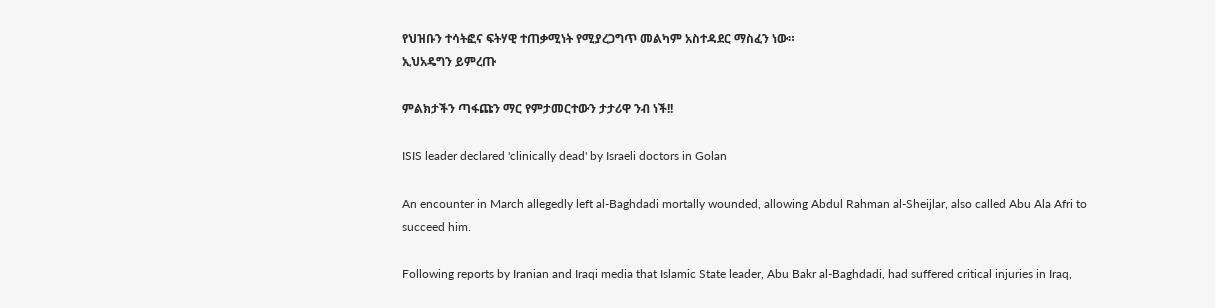የህዝቡን ተሳትፎና ፍትሃዊ ተጠቃሚነት የሚያረጋግጥ መልካም አስተዳደር ማስፈን ነው።
ኢህአዴግን ይምረጡ

ምልክታችን ጣፋጩን ማር የምታመርተውን ታታሪዋ ንብ ነች!!

ISIS leader declared 'clinically dead' by Israeli doctors in Golan

An encounter in March allegedly left al-Baghdadi mortally wounded, allowing Abdul Rahman al-Sheijlar, also called Abu Ala Afri to succeed him.

Following reports by Iranian and Iraqi media that Islamic State leader, Abu Bakr al-Baghdadi, had suffered critical injuries in Iraq,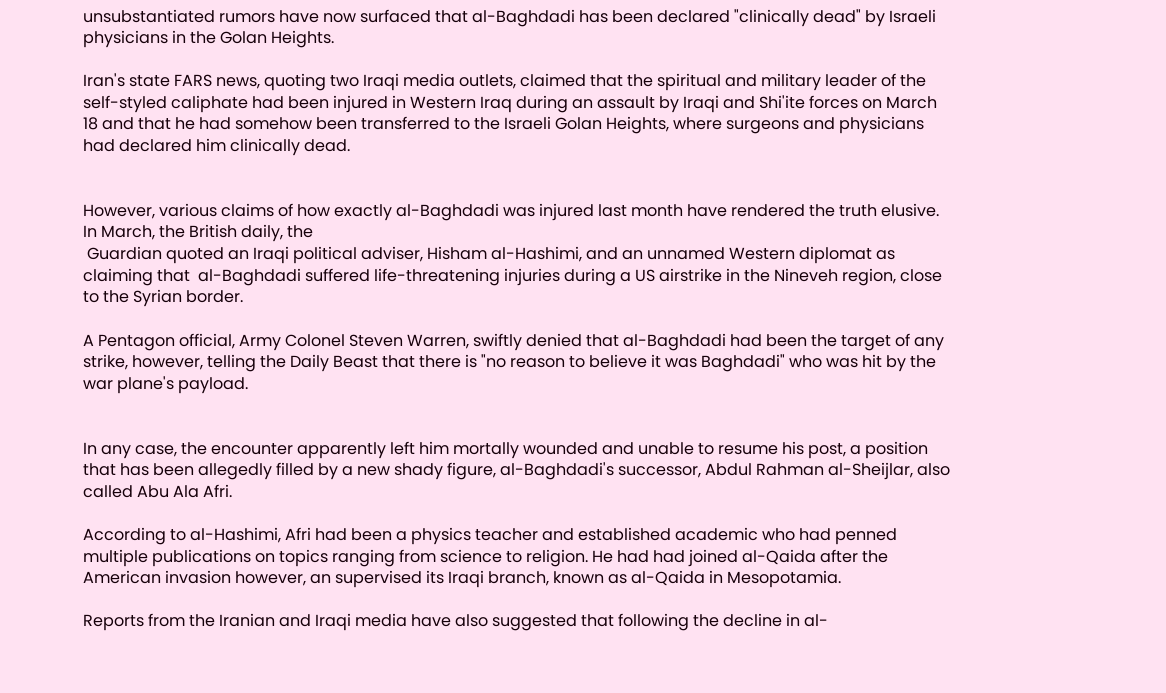unsubstantiated rumors have now surfaced that al-Baghdadi has been declared "clinically dead" by Israeli physicians in the Golan Heights.

Iran's state FARS news, quoting two Iraqi media outlets, claimed that the spiritual and military leader of the self-styled caliphate had been injured in Western Iraq during an assault by Iraqi and Shi'ite forces on March 18 and that he had somehow been transferred to the Israeli Golan Heights, where surgeons and physicians had declared him clinically dead.


However, various claims of how exactly al-Baghdadi was injured last month have rendered the truth elusive.  In March, the British daily, the
 Guardian quoted an Iraqi political adviser, Hisham al-Hashimi, and an unnamed Western diplomat as claiming that  al-Baghdadi suffered life-threatening injuries during a US airstrike in the Nineveh region, close to the Syrian border.

A Pentagon official, Army Colonel Steven Warren, swiftly denied that al-Baghdadi had been the target of any strike, however, telling the Daily Beast that there is "no reason to believe it was Baghdadi" who was hit by the war plane's payload.


In any case, the encounter apparently left him mortally wounded and unable to resume his post, a position that has been allegedly filled by a new shady figure, al-Baghdadi's successor, Abdul Rahman al-Sheijlar, also called Abu Ala Afri.

According to al-Hashimi, Afri had been a physics teacher and established academic who had penned multiple publications on topics ranging from science to religion. He had had joined al-Qaida after the American invasion however, an supervised its Iraqi branch, known as al-Qaida in Mesopotamia.

Reports from the Iranian and Iraqi media have also suggested that following the decline in al-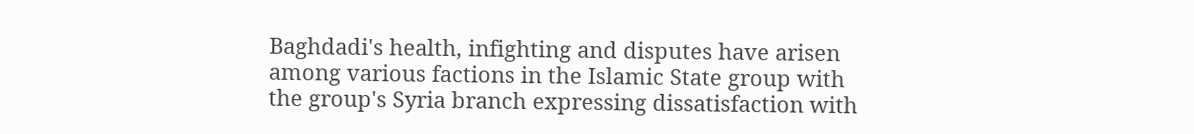Baghdadi's health, infighting and disputes have arisen among various factions in the Islamic State group with the group's Syria branch expressing dissatisfaction with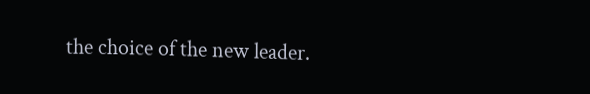the choice of the new leader.